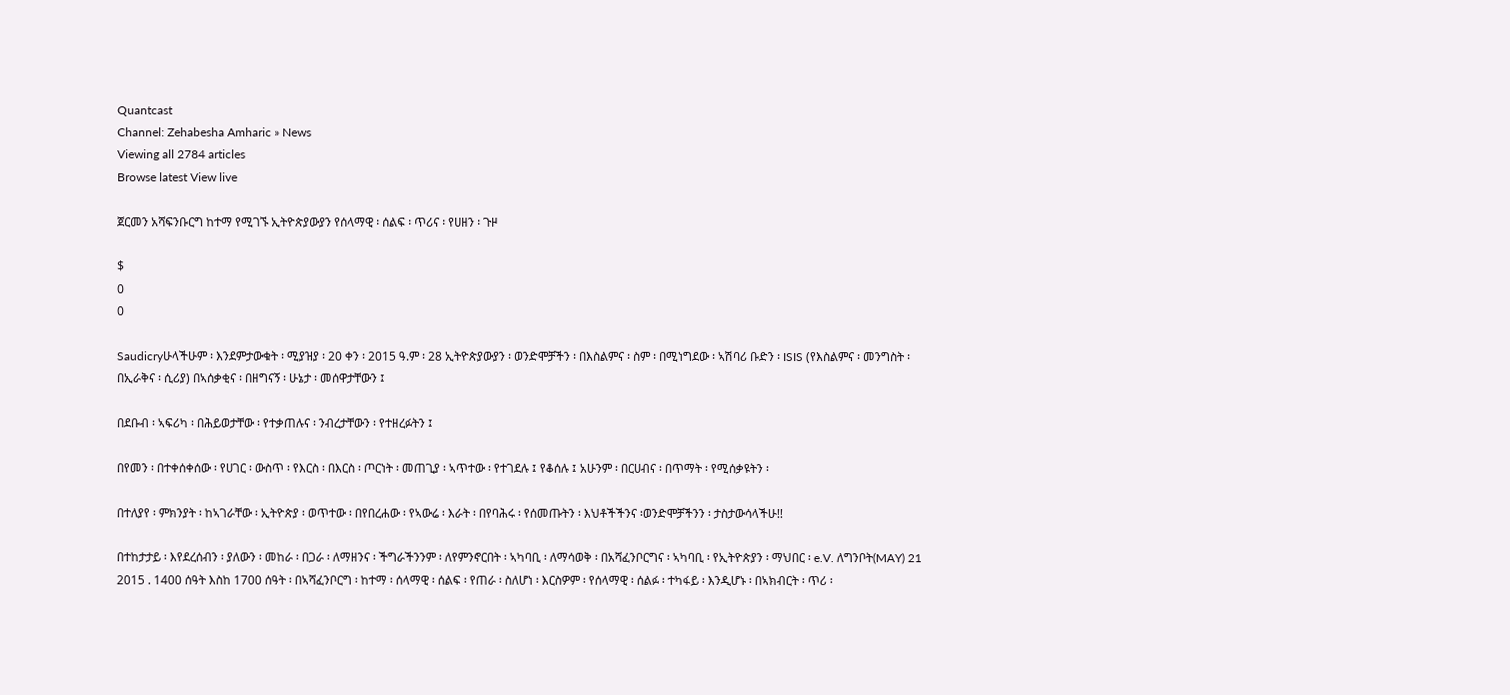Quantcast
Channel: Zehabesha Amharic » News
Viewing all 2784 articles
Browse latest View live

ጀርመን አሻፍንቡርግ ከተማ የሚገኙ ኢትዮጵያውያን የሰላማዊ ፡ ሰልፍ ፡ ጥሪና ፡ የሀዘን ፡ ጉዞ

$
0
0

Saudicryሁላችሁም ፡ እንደምታውቁት ፡ ሚያዝያ ፡ 20 ቀን ፡ 2015 ዓ.ም ፡ 28 ኢትዮጵያውያን ፡ ወንድሞቻችን ፡ በእስልምና ፡ ስም ፡ በሚነግደው ፡ ኣሽባሪ ቡድን ፡ ISIS (የእስልምና ፡ መንግስት ፡ በኢራቅና ፡ ሲሪያ) በኣሰቃቂና ፡ በዘግናኝ ፡ ሁኔታ ፡ መሰዋታቸውን ፤

በደቡብ ፡ ኣፍሪካ ፡ በሕይወታቸው ፡ የተቃጠሉና ፡ ንብረታቸውን ፡ የተዘረፉትን ፤

በየመን ፡ በተቀሰቀሰው ፡ የሀገር ፡ ውስጥ ፡ የእርስ ፡ በእርስ ፡ ጦርነት ፡ መጠጊያ ፡ ኣጥተው ፡ የተገደሉ ፤ የቆሰሉ ፤ አሁንም ፡ በርሀብና ፡ በጥማት ፡ የሚሰቃዩትን ፡

በተለያየ ፡ ምክንያት ፡ ከኣገራቸው ፡ ኢትዮጵያ ፡ ወጥተው ፡ በየበረሐው ፡ የኣውሬ ፡ እራት ፡ በየባሕሩ ፡ የሰመጡትን ፡ እህቶችችንና ፡ወንድሞቻችንን ፡ ታስታውሳላችሁ!!

በተከታታይ ፡ እየደረሰብን ፡ ያለውን ፡ መከራ ፡ በጋራ ፡ ለማዘንና ፡ ችግራችንንም ፡ ለየምንኖርበት ፡ ኣካባቢ ፡ ለማሳወቅ ፡ በአሻፈንቦርግና ፡ ኣካባቢ ፡ የኢትዮጵያን ፡ ማህበር ፡ e.V. ለግንቦት(MAY) 21 2015 . 1400 ሰዓት እስከ 1700 ሰዓት ፡ በኣሻፈንቦርግ ፡ ከተማ ፡ ሰላማዊ ፡ ሰልፍ ፡ የጠራ ፡ ስለሆነ ፡ እርስዎም ፡ የሰላማዊ ፡ ሰልፉ ፡ ተካፋይ ፡ እንዲሆኑ ፡ በኣክብርት ፡ ጥሪ ፡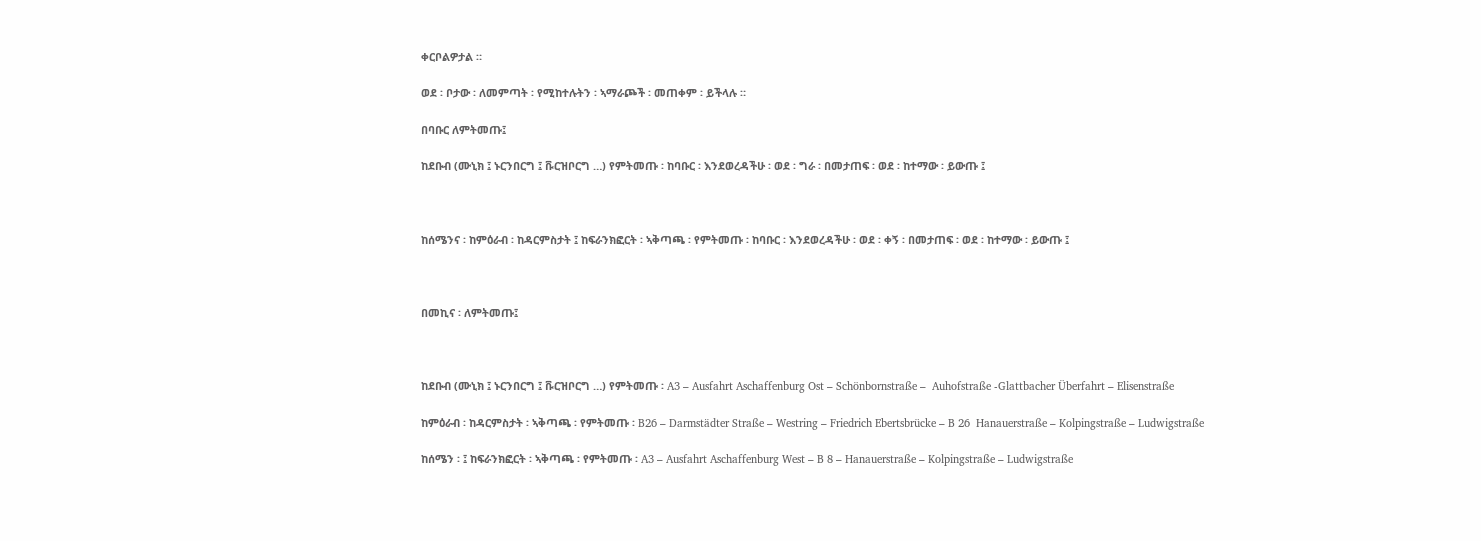ቀርቦልዎታል ።

ወደ ፡ ቦታው ፡ ለመምጣት ፡ የሚከተሉትን ፡ ኣማራጮች ፡ መጠቀም ፡ ይችላሉ ።

በባቡር ለምትመጡ፤

ከደቡብ (ሙኒክ ፤ ኑርንበርግ ፤ ቩርዝቦርግ …) የምትመጡ ፡ ከባቡር ፡ እንደወረዳችሁ ፡ ወደ ፡ ግራ ፡ በመታጠፍ ፡ ወደ ፡ ከተማው ፡ ይውጡ ፤



ከሰሜንና ፡ ከምዕራብ ፡ ከዳርምስታት ፤ ከፍራንክፎርት ፡ ኣቅጣጫ ፡ የምትመጡ ፡ ከባቡር ፡ እንደወረዳችሁ ፡ ወደ ፡ ቀኝ ፡ በመታጠፍ ፡ ወደ ፡ ከተማው ፡ ይውጡ ፤



በመኪና ፡ ለምትመጡ፤



ከደቡብ (ሙኒክ ፤ ኑርንበርግ ፤ ቩርዝቦርግ …) የምትመጡ ፡ A3 – Ausfahrt Aschaffenburg Ost – Schönbornstraße –  Auhofstraße -Glattbacher Überfahrt – Elisenstraße

ከምዕራብ ፡ ከዳርምስታት ፡ ኣቅጣጫ ፡ የምትመጡ ፡ B26 – Darmstädter Straße – Westring – Friedrich Ebertsbrücke – B 26  Hanauerstraße – Kolpingstraße – Ludwigstraße

ከሰሜን ፡ ፤ ከፍራንክፎርት ፡ ኣቅጣጫ ፡ የምትመጡ ፡ A3 – Ausfahrt Aschaffenburg West – B 8 – Hanauerstraße – Kolpingstraße – Ludwigstraße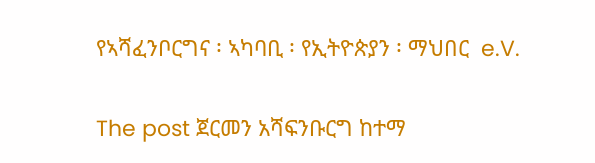የኣሻፈንቦርግና ፡ ኣካባቢ ፡ የኢትዮጵያን ፡ ማህበር  e.V.

The post ጀርመን አሻፍንቡርግ ከተማ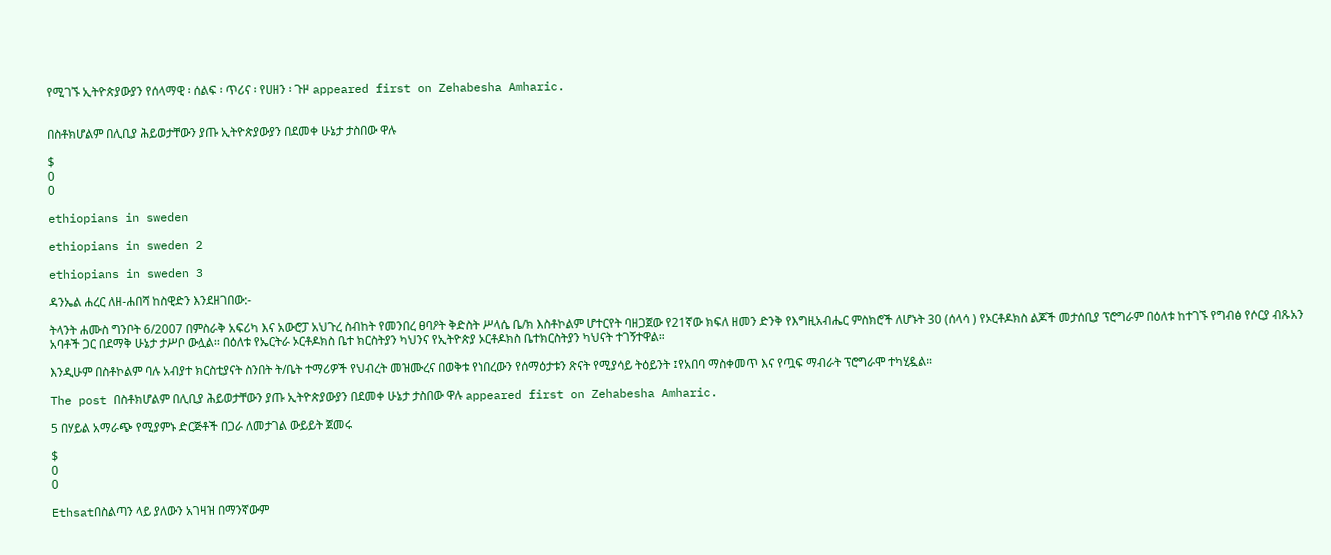የሚገኙ ኢትዮጵያውያን የሰላማዊ ፡ ሰልፍ ፡ ጥሪና ፡ የሀዘን ፡ ጉዞ appeared first on Zehabesha Amharic.


በስቶክሆልም በሊቢያ ሕይወታቸውን ያጡ ኢትዮጵያውያን በደመቀ ሁኔታ ታስበው ዋሉ

$
0
0

ethiopians in sweden

ethiopians in sweden 2

ethiopians in sweden 3

ዳንኤል ሐረር ለዘ-ሐበሻ ከስዊድን እንደዘገበው:-

ትላንት ሐሙስ ግንቦት 6/2007 በምስራቅ አፍሪካ እና አውሮፓ አህጉረ ስብከት የመንበረ ፀባዖት ቅድስት ሥላሴ ቤ/ክ እስቶኮልም ሆተርየት ባዘጋጀው የ21ኛው ክፍለ ዘመን ድንቅ የእግዚአብሔር ምስክሮች ለሆኑት 30 (ሰላሳ ) የኦርቶዶክስ ልጆች መታሰቢያ ፕሮግራም በዕለቱ ከተገኙ የግብፅ የሶርያ ብጹአን አባቶች ጋር በደማቅ ሁኔታ ታሥቦ ውሏል፡፡ በዕለቱ የኤርትራ ኦርቶዶክስ ቤተ ክርስትያን ካህንና የኢትዮጵያ ኦርቶዶክስ ቤተክርስትያን ካህናት ተገኝተዋል።

እንዲሁም በስቶኮልም ባሉ አብያተ ክርስቲያናት ስንበት ት/ቤት ተማሪዎች የህብረት መዝሙረና በወቅቱ የነበረውን የሰማዕታቱን ጽናት የሚያሳይ ትዕይንት ፤የአበባ ማስቀመጥ እና የጧፍ ማብራት ፕሮግራሞ ተካሂዷል።

The post በስቶክሆልም በሊቢያ ሕይወታቸውን ያጡ ኢትዮጵያውያን በደመቀ ሁኔታ ታስበው ዋሉ appeared first on Zehabesha Amharic.

5 በሃይል አማራጭ የሚያምኑ ድርጅቶች በጋራ ለመታገል ውይይት ጀመሩ

$
0
0

Ethsatበስልጣን ላይ ያለውን አገዛዝ በማንኛውም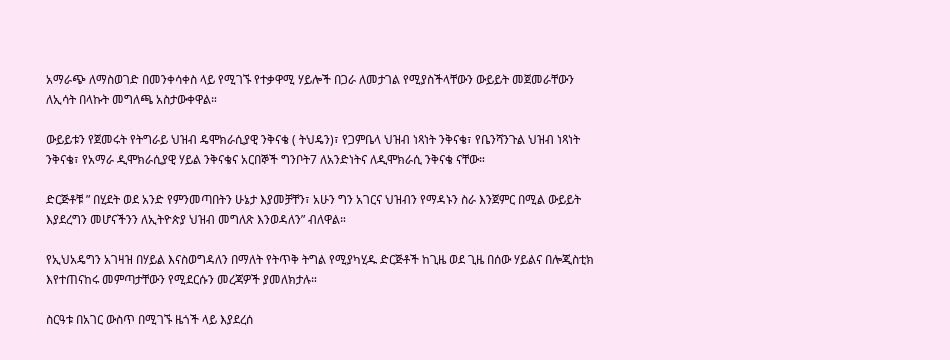አማራጭ ለማስወገድ በመንቀሳቀስ ላይ የሚገኙ የተቃዋሚ ሃይሎች በጋራ ለመታገል የሚያስችላቸውን ውይይት መጀመራቸውን ለኢሳት በላኩት መግለጫ አስታውቀዋል።

ውይይቱን የጀመሩት የትግራይ ህዝብ ዴሞክራሲያዊ ንቅናቄ ( ትህዴን)፣ የጋምቤላ ህዝብ ነጻነት ንቅናቄ፣ የቤንሻንጉል ህዝብ ነጻነት ንቅናቄ፣ የአማራ ዲሞክራሲያዊ ሃይል ንቅናቄና አርበኞች ግንቦት7 ለአንድነትና ለዲሞክራሲ ንቅናቄ ናቸው።

ድርጅቶቹ ” በሂደት ወደ አንድ የምንመጣበትን ሁኔታ እያመቻቸን፣ አሁን ግን አገርና ህዝብን የማዳኑን ስራ እንጀምር በሚል ውይይት እያደረግን መሆናችንን ለኢትዮጵያ ህዝብ መግለጽ እንወዳለን” ብለዋል።

የኢህአዴግን አገዛዝ በሃይል እናስወግዳለን በማለት የትጥቅ ትግል የሚያካሂዱ ድርጅቶች ከጊዜ ወደ ጊዜ በሰው ሃይልና በሎጂስቲክ እየተጠናከሩ መምጣታቸውን የሚደርሱን መረጃዎች ያመለክታሉ።

ስርዓቱ በአገር ውስጥ በሚገኙ ዜጎች ላይ እያደረሰ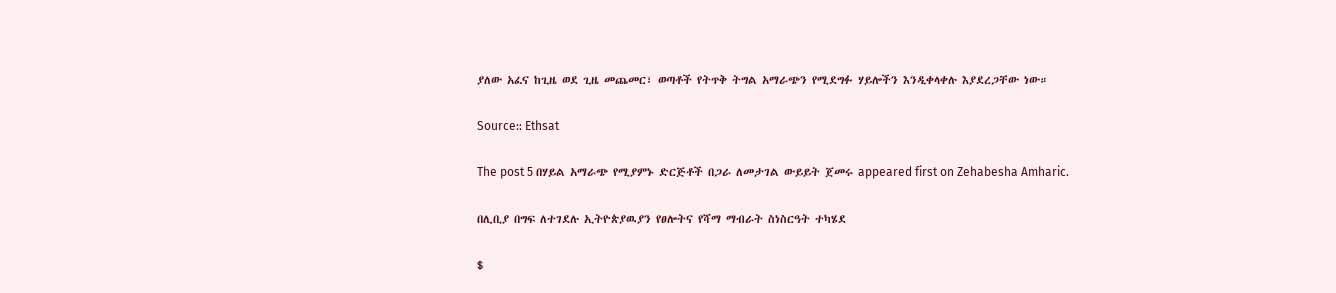ያለው አፈና ከጊዜ ወደ ጊዜ መጨመር፣ ወጣቶች የትጥቅ ትግል አማራጭን የሚደግፉ ሃይሎችን እንዲቀላቀሉ እያደረጋቸው ነው።

Source:: Ethsat

The post 5 በሃይል አማራጭ የሚያምኑ ድርጅቶች በጋራ ለመታገል ውይይት ጀመሩ appeared first on Zehabesha Amharic.

በሊቢያ በግፍ ለተገደሉ ኢትዮጵያዉያን የፀሎትና የሻማ ማብራት ስነስርዓት ተካሄደ

$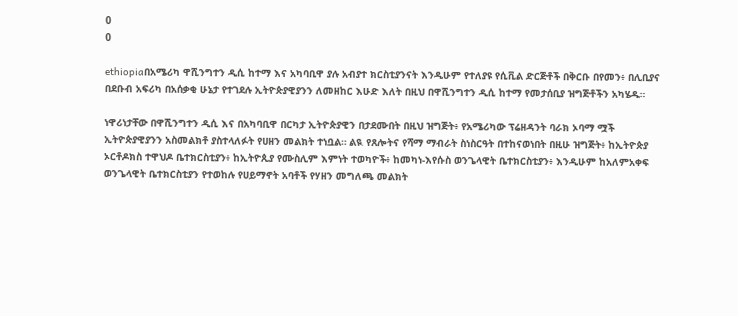0
0

ethiopiaበአሜሪካ ዋሺንግተን ዲሲ ከተማ እና አካባቢዋ ያሉ አብያተ ክርስቲያንናት እንዲሁም የተለያዩ የሲቪል ድርጅቶች በቅርቡ በየመን፥ በሊቢያና በደቡብ አፍሪካ በአሰቃቂ ሁኔታ የተገደሉ ኢትዮጵያዊያንን ለመዘከር እሁድ እለት በዚህ በዋሺንግተን ዲሲ ከተማ የመታሰቢያ ዝግጅቶችን አካሄዱ።

ነዋሪነታቸው በዋሺንግተን ዲሲ እና በአካባቢዋ በርካታ ኢትዮጵያዊን በታደሙበት በዚህ ዝግጅት፥ የአሜሪካው ፕሬዘዳንት ባራክ ኦባማ ሟች ኢትዮጵያዊያንን አስመልክቶ ያስተላለፉት የሀዘን መልክት ተነቧል። ልዪ የጸሎትና የሻማ ማብራት ስነስርዓት በተከናወነበት በዚሁ ዝግጅት፥ ከኢትዮጵያ ኦርቶዶክስ ተዋህዶ ቤተክርስቲያን፥ ከኢትዮጲያ የሙስሊም እምነት ተወካዮች፥ ከመካነ-እየሱስ ወንጌላዊት ቤተክርስቲያን፥ እንዲሁም ከአለምአቀፍ ወንጌላዊት ቤተክርስቲያን የተወከሉ የሀይማኖት አባቶች የሃዘን መግለጫ መልክት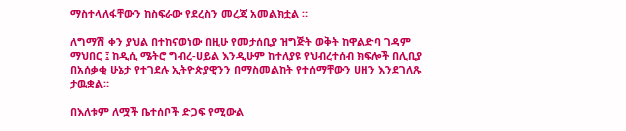ማስተላለፋቸውን ከስፍራው የደረስን መረጃ አመልክቷል ።

ለግማሽ ቀን ያህል በተከናወነው በዚሁ የመታሰቢያ ዝግጅት ወቅት ከዋልድባ ገዳም ማህበር ፤ ከዲሲ ሜትሮ ግብረ-ሀይል እንዲሁም ከተለያዩ የህብረተሰብ ክፍሎች በሊቢያ በአሰቃቂ ሁኔታ የተገደሉ ኢትዮጵያዊንን በማስመልከት የተሰማቸውን ሀዘን እንደገለጹ ታዉቋል።

በእለቱም ለሟች ቤተሰቦች ድጋፍ የሚውል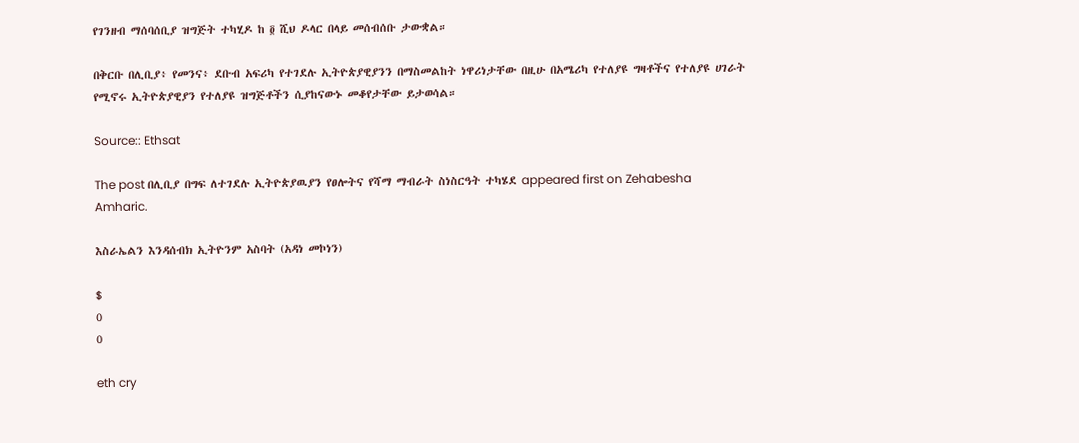የገንዘብ ማሰባሰቢያ ዝግጅት ተካሂዶ ከ ፬ ሺህ ዶላር በላይ መሰብሰቡ ታውቋል።

በቅርቡ በሊቢያ፥ የመንና፥ ደቡብ አፍሪካ የተገደሉ ኢትዮጵያዊያንን በማስመልከት ነዋሪነታቸው በዚሁ በአሜሪካ የተለያዩ ግዛቶችና የተለያዩ ሀገራት የሚኖሩ ኢትዮጵያዊያን የተለያዩ ዝግጅቶችን ሲያከናውኑ መቆየታቸው ይታወሳል።

Source:: Ethsat

The post በሊቢያ በግፍ ለተገደሉ ኢትዮጵያዉያን የፀሎትና የሻማ ማብራት ስነስርዓት ተካሄደ appeared first on Zehabesha Amharic.

እስራኤልን እንዳሰብክ ኢትዮንም አስባት (አዳነ መኮነን)

$
0
0

eth cry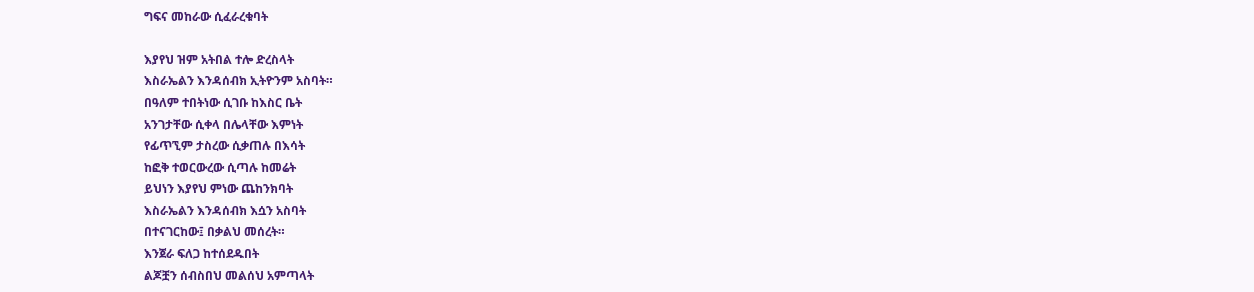ግፍና መከራው ሲፈራረቁባት

እያየህ ዝም አትበል ተሎ ድረስላት
እስራኤልን እንዳሰብክ ኢትዮንም አስባት።
በዓለም ተበትነው ሲገቡ ከእስር ቤት
አንገታቸው ሲቀላ በሌላቸው እምነት
የፊጥኚም ታስረው ሲቃጠሉ በእሳት
ከፎቅ ተወርውረው ሲጣሉ ከመሬት
ይህነን እያየህ ምነው ጨከንክባት
እስራኤልን እንዳሰብክ እሷን አስባት
በተናገርከው፤ በቃልህ መሰረት።
እንጀራ ፍለጋ ከተሰደዱበት
ልጆቿን ሰብስበህ መልሰህ አምጣላት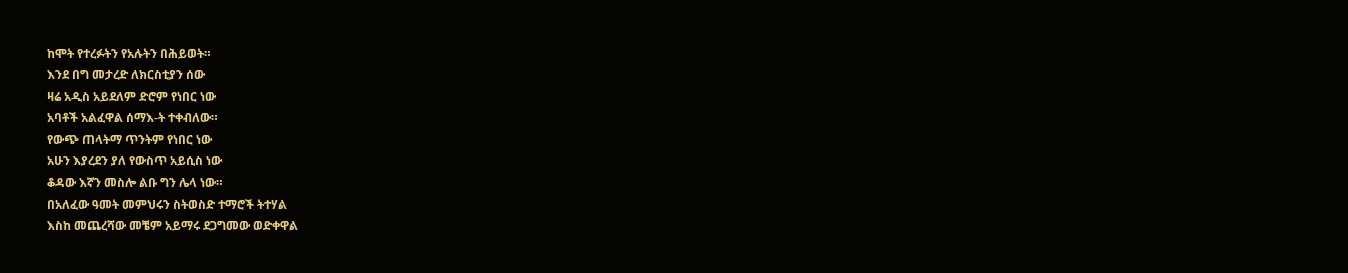ከሞት የተረፉትን የአሉትን በሕይወት።
እንደ በግ መታረድ ለክርስቲያን ሰው
ዛሬ አዲስ አይደለም ድሮም የነበር ነው
አባቶች አልፈዋል ሰማእ-ት ተቀብለው።
የውጭ ጠላትማ ጥንትም የነበር ነው
አሁን እያረደን ያለ የውስጥ አይሲስ ነው
ቆዳው እኛን መስሎ ልቡ ግን ሌላ ነው።
በአለፈው ዓመት መምህሩን ስትወስድ ተማሮች ትተሃል
እስከ መጨረሻው መቼም አይማሩ ደጋግመው ወድቀዋል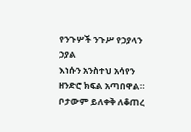የንጉሦች ንጉሥ የኃያላን ኃያል
እነሱን አንስተህ አሳየን ዘንድሮ ክፍል አጣበዋል።
ቦታውም ይለቀቅ ለቆጠረ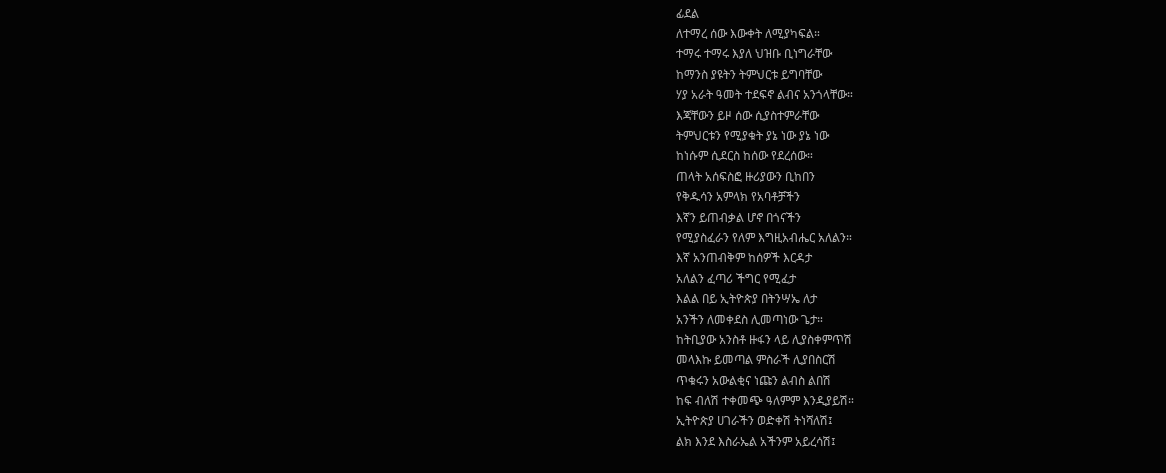ፊደል
ለተማረ ሰው እውቀት ለሚያካፍል።
ተማሩ ተማሩ እያለ ህዝቡ ቢነግራቸው
ከማንስ ያዩትን ትምህርቱ ይግባቸው
ሃያ አራት ዓመት ተደፍኖ ልብና አንጎላቸው።
እጃቸውን ይዞ ሰው ሲያስተምራቸው
ትምህርቱን የሚያቁት ያኔ ነው ያኔ ነው
ከነሱም ሲደርስ ከሰው የደረሰው።
ጠላት አሰፍስፎ ዙሪያውን ቢከበን
የቅዱሳን አምላክ የአባቶቻችን
እኛን ይጠብቃል ሆኖ በጎናችን
የሚያስፈራን የለም እግዚአብሔር አለልን።
እኛ አንጠብቅም ከሰዎች እርዳታ
አለልን ፈጣሪ ችግር የሚፈታ
እልል በይ ኢትዮጵያ በትንሣኤ ለታ
አንችን ለመቀደስ ሊመጣነው ጌታ።
ከትቢያው አንስቶ ዙፋን ላይ ሊያስቀምጥሽ
መላእኩ ይመጣል ምስራች ሊያበስርሽ
ጥቁሩን አውልቂና ነጩን ልብስ ልበሽ
ከፍ ብለሽ ተቀመጭ ዓለምም እንዲያይሽ።
ኢትዮጵያ ሀገራችን ወድቀሽ ትነሻለሽ፤
ልክ እንደ እስራኤል አችንም አይረሳሽ፤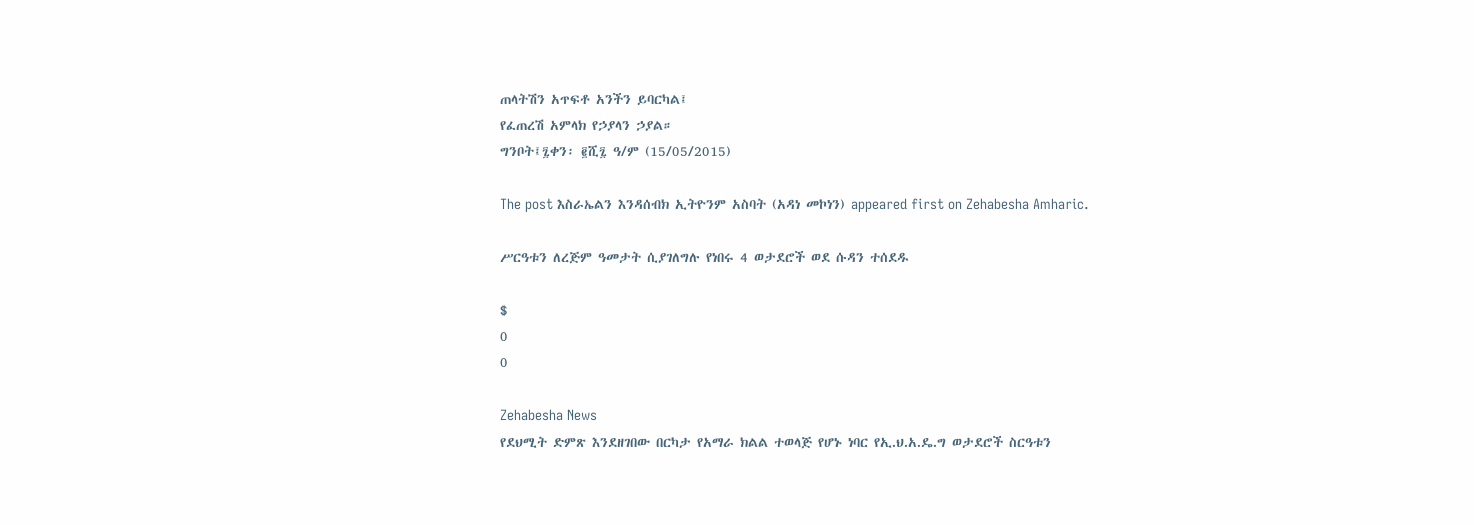ጠላትሽን አጥፍቶ አንችን ይባርካል፤
የፈጠረሽ አምላክ የኃያላን ኃያል።
ግንቦት፤፯ቀን፡ ፪ሺ፯ ዓ/ም (15/05/2015)

The post እስራኤልን እንዳሰብክ ኢትዮንም አስባት (አዳነ መኮነን) appeared first on Zehabesha Amharic.

ሥርዓቱን ለረጅም ዓመታት ሲያገለግሉ የነበሩ 4 ወታደሮች ወደ ሱዳን ተሰደዱ

$
0
0

Zehabesha News
የደህሚት ድምጽ እንደዘገበው በርካታ የአማራ ክልል ተወላጅ የሆኑ ነባር የኢ.ህ.አ.ዴ.ግ ወታደሮች ስርዓቱን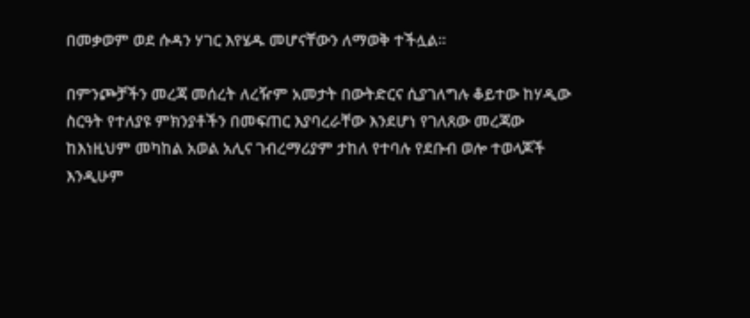በመቃወም ወደ ሱዳን ሃገር እየሄዱ መሆናቸውን ለማወቅ ተችሏል።

በምንጮቻችን መረጃ መሰረት ለረዥም አመታት በውትድርና ሲያገለግሉ ቆይተው ከሃዲው ስርዓት የተለያዩ ምክንያቶችን በመፍጠር እያባረራቸው እንደሆነ የገለጸው መረጃው ከእነዚህም መካከል አወል አሊና ገብረማሪያም ታከለ የተባሉ የደቡብ ወሎ ተወላጆች እንዲሁም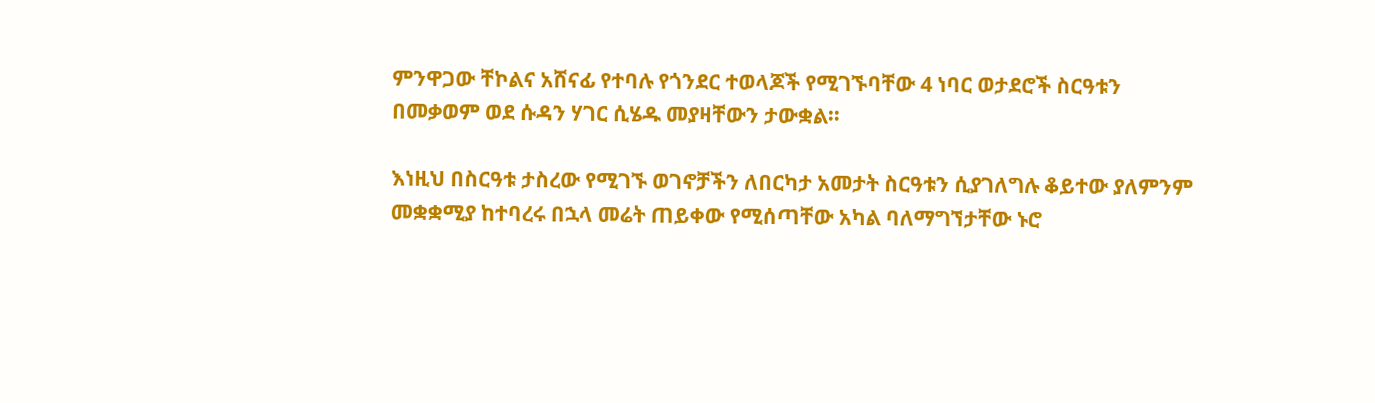ምንዋጋው ቸኮልና አሸናፊ የተባሉ የጎንደር ተወላጆች የሚገኙባቸው 4 ነባር ወታደሮች ስርዓቱን በመቃወም ወደ ሱዳን ሃገር ሲሄዱ መያዛቸውን ታውቋል።

እነዚህ በስርዓቱ ታስረው የሚገኙ ወገኖቻችን ለበርካታ አመታት ስርዓቱን ሲያገለግሉ ቆይተው ያለምንም መቋቋሚያ ከተባረሩ በኋላ መሬት ጠይቀው የሚሰጣቸው አካል ባለማግኘታቸው ኑሮ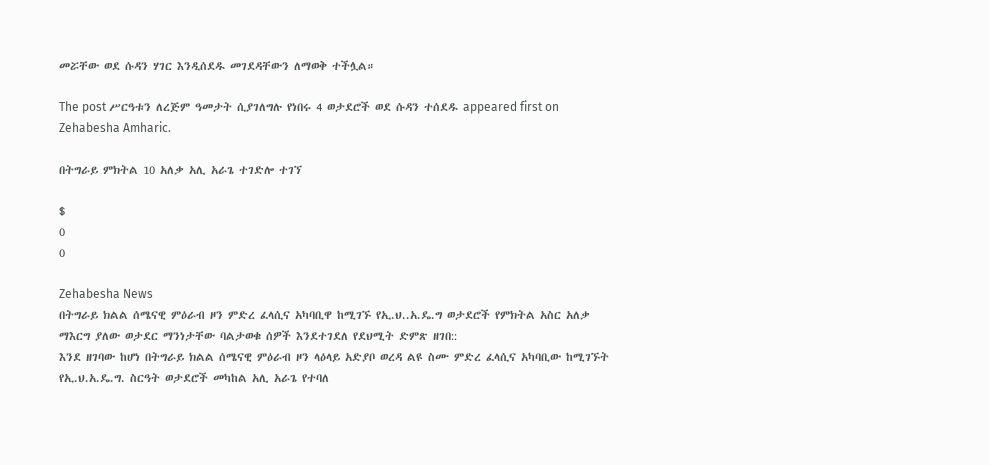መሯቸው ወደ ሱዳን ሃገር እንዲሰደዱ መገደዳቸውን ለማወቅ ተችሏል።

The post ሥርዓቱን ለረጅም ዓመታት ሲያገለግሉ የነበሩ 4 ወታደሮች ወደ ሱዳን ተሰደዱ appeared first on Zehabesha Amharic.

በትግራይ ምክትል 10 አለቃ አሊ አራጌ ተገድሎ ተገኘ

$
0
0

Zehabesha News
በትግራይ ክልል ሰሜናዊ ምዕራብ ዞን ምድረ ፈላሲና አካባቢዋ ከሚገኙ የኢ.ህ..አ.ዴ.ግ ወታደሮች የምክትል አስር አለቃ ማእርግ ያለው ወታደር ማንነታቸው ባልታወቁ ሰዎች እንደተገደለ የደህሚት ድምጽ ዘገበ::
እንደ ዘገባው ከሆነ በትግራይ ክልል ሰሜናዊ ምዕራብ ዞን ላዕላይ አድያቦ ወረዳ ልዩ ስሙ ምድረ ፈላሲና አካባቢው ከሚገኙት የኢ.ህ.አ.ዴ.ግ. ስርዓት ወታደሮች መካከል አሊ አራጌ የተባለ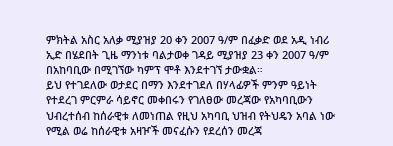ምክትል አስር አለቃ ሚያዝያ 20 ቀን 2007 ዓ/ም በፈቃድ ወደ አዲ ነብሪ ኢድ በሄደበት ጊዜ ማንነቱ ባልታወቀ ገዳይ ሚያዝያ 23 ቀን 2007 ዓ/ም በአከባቢው በሚገኘው ካምፕ ሞቶ እንደተገኘ ታውቋል።
ይህ የተገደለው ወታደር በማን እንደተገደለ በሃላፊዎች ምንም ዓይነት የተደረገ ምርምራ ሳይኖር መቀበሩን የገለፀው መረጃው የአካባቢውን ህብረተሰብ ከሰራዊቱ ለመነጠል የዚህ አካባቢ ህዝብ የትህዴን አባል ነው የሚል ወሬ ከሰራዊቱ አዛዦች መናፈሱን የደረሰን መረጃ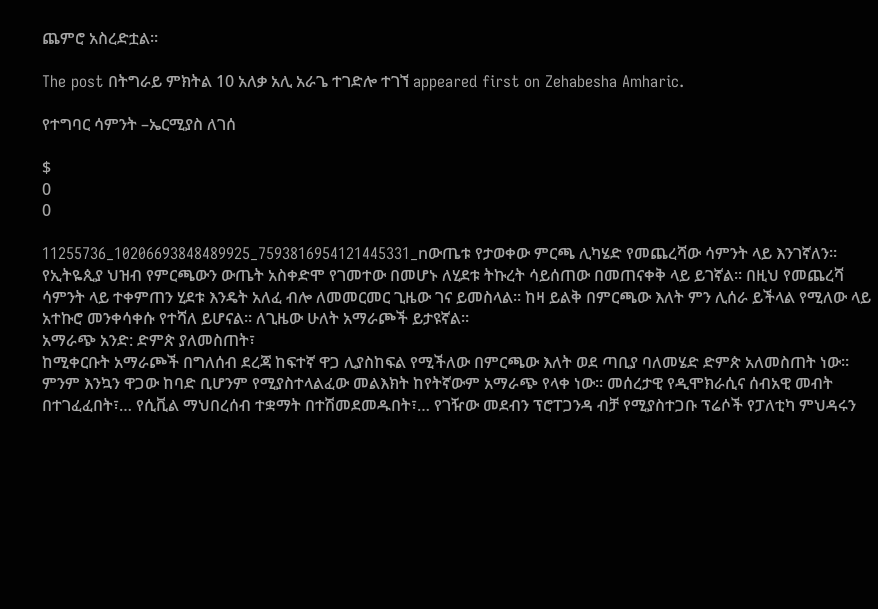ጨምሮ አስረድቷል።

The post በትግራይ ምክትል 10 አለቃ አሊ አራጌ ተገድሎ ተገኘ appeared first on Zehabesha Amharic.

የተግባር ሳምንት –ኤርሚያስ ለገሰ

$
0
0

11255736_10206693848489925_7593816954121445331_nውጤቱ የታወቀው ምርጫ ሊካሄድ የመጨረሻው ሳምንት ላይ እንገኛለን። የኢትዬጲያ ህዝብ የምርጫውን ውጤት አስቀድሞ የገመተው በመሆኑ ለሂደቱ ትኩረት ሳይሰጠው በመጠናቀቅ ላይ ይገኛል። በዚህ የመጨረሻ ሳምንት ላይ ተቀምጠን ሂደቱ እንዴት አለፈ ብሎ ለመመርመር ጊዜው ገና ይመስላል። ከዛ ይልቅ በምርጫው እለት ምን ሊሰራ ይችላል የሚለው ላይ አተኩሮ መንቀሳቀሱ የተሻለ ይሆናል። ለጊዜው ሁለት አማራጮች ይታዩኛል።
አማራጭ አንድ: ድምጵ ያለመስጠት፣
ከሚቀርቡት አማራጮች በግለሰብ ደረጃ ከፍተኛ ዋጋ ሊያስከፍል የሚችለው በምርጫው እለት ወደ ጣቢያ ባለመሄድ ድምጵ አለመስጠት ነው። ምንም እንኳን ዋጋው ከባድ ቢሆንም የሚያስተላልፈው መልእክት ከየትኛውም አማራጭ የላቀ ነው። መሰረታዊ የዲሞክራሲና ሰብአዊ መብት በተገፈፈበት፣… የሲቪል ማህበረሰብ ተቋማት በተሽመደመዱበት፣… የገዥው መደብን ፕሮፐጋንዳ ብቻ የሚያስተጋቡ ፕሬሶች የፓለቲካ ምህዳሩን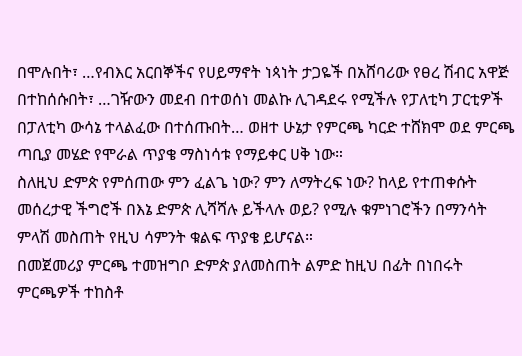በሞሉበት፣ …የብእር አርበኞችና የሀይማኖት ነጳነት ታጋዬች በአሸባሪው የፀረ ሽብር አዋጅ በተከሰሱበት፣ …ገዥውን መደብ በተወሰነ መልኩ ሊገዳደሩ የሚችሉ የፓለቲካ ፓርቲዎች በፓለቲካ ውሳኔ ተላልፈው በተሰጡበት… ወዘተ ሁኔታ የምርጫ ካርድ ተሸክሞ ወደ ምርጫ ጣቢያ መሄድ የሞራል ጥያቄ ማስነሳቱ የማይቀር ሀቅ ነው።
ስለዚህ ድምጵ የምሰጠው ምን ፈልጌ ነው? ምን ለማትረፍ ነው? ከላይ የተጠቀሱት መሰረታዊ ችግሮች በእኔ ድምጵ ሊሻሻሉ ይችላሉ ወይ? የሚሉ ቁምነገሮችን በማንሳት ምላሽ መስጠት የዚህ ሳምንት ቁልፍ ጥያቄ ይሆናል።
በመጀመሪያ ምርጫ ተመዝግቦ ድምጵ ያለመስጠት ልምድ ከዚህ በፊት በነበሩት ምርጫዎች ተከስቶ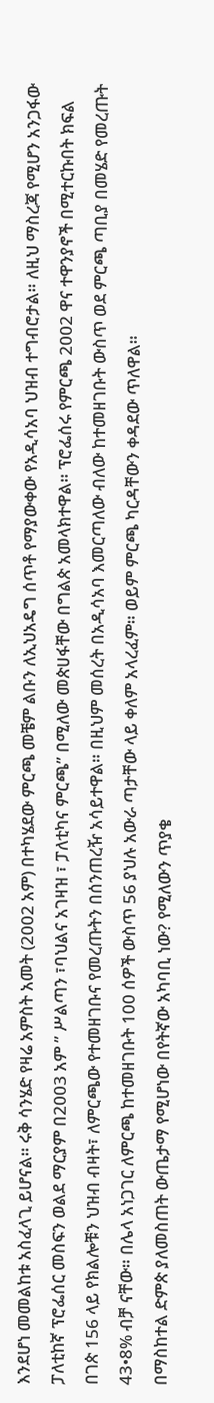እንደሆነ መመልከቱ አስፈላጊ ይሆናል። ሩቅ ሳንሄድ የዛሬ አምስት አመት (2002 አም) በተካሄደው ምርጫ መቼም ልቡን ለኢህአዴግ ሰጥቶ የማያውቀው የአዲሳአባ ህዝብ ተግብሮታል። ለዚህ ማስረጃ የሚሆን አንጋፋው ፓለቲከኛ ፕሮፌሰር መስፍን ወልደ ማርያም በ2003 አም ” ሥልጣን ፣ባህልና አገዛዝ ፣ ፓለቲካና ምርጫ” በሚለው መጵሀፋቸው በግልጵ አመላክተዋል። ፕሮፌሰሩ የምርጫ 2002 ዋና ተዋንያኖች በሚተርኩበት ክፍል በገጵ 156 ላይ የክልሎቹን ህዝብ ብዛት፣ ለምርጫው የተመዘገቡና የመረጡትን በሰንጠረዥ አሳይተዋል። በዚህም መሰረት በአዲሳአባ እመርጣለው ብለው ከተመዘገቡት ውስጥ ወደ ምርጫ ጣቢያ በመሄድ የመረጡት 43•8% ብቻ ናቸው። በሌላ አነጋገር ለምርጫ ከተመዘገቡት 100 ሰዎች ውስጥ 56 ያህሉ አውራ ጣታቸው ላይ ቀለም አላረፈም። ወይም ምርጫ ካርዳቸውን ቀዳደው ጥለዋል።
በማስከተል ድምጵ ያለመስጠት ውጤታማ የሚሆነው በየትኛው አካባቢ ነው? የሚለውን ጥያቄ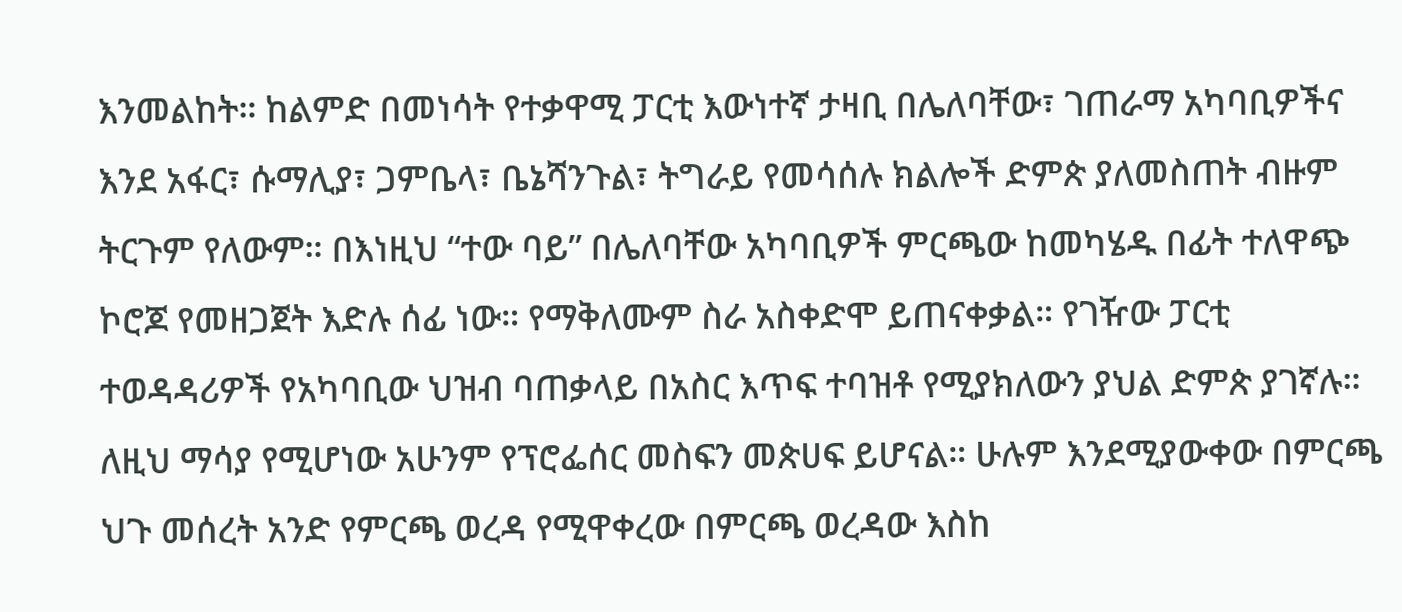እንመልከት። ከልምድ በመነሳት የተቃዋሚ ፓርቲ እውነተኛ ታዛቢ በሌለባቸው፣ ገጠራማ አካባቢዎችና እንደ አፋር፣ ሱማሊያ፣ ጋምቤላ፣ ቤኔሻንጉል፣ ትግራይ የመሳሰሉ ክልሎች ድምጵ ያለመስጠት ብዙም ትርጉም የለውም። በእነዚህ “ተው ባይ” በሌለባቸው አካባቢዎች ምርጫው ከመካሄዱ በፊት ተለዋጭ ኮሮጆ የመዘጋጀት እድሉ ሰፊ ነው። የማቅለሙም ስራ አስቀድሞ ይጠናቀቃል። የገዥው ፓርቲ ተወዳዳሪዎች የአካባቢው ህዝብ ባጠቃላይ በአስር እጥፍ ተባዝቶ የሚያክለውን ያህል ድምጵ ያገኛሉ። ለዚህ ማሳያ የሚሆነው አሁንም የፕሮፌሰር መስፍን መጵሀፍ ይሆናል። ሁሉም እንደሚያውቀው በምርጫ ህጉ መሰረት አንድ የምርጫ ወረዳ የሚዋቀረው በምርጫ ወረዳው እስከ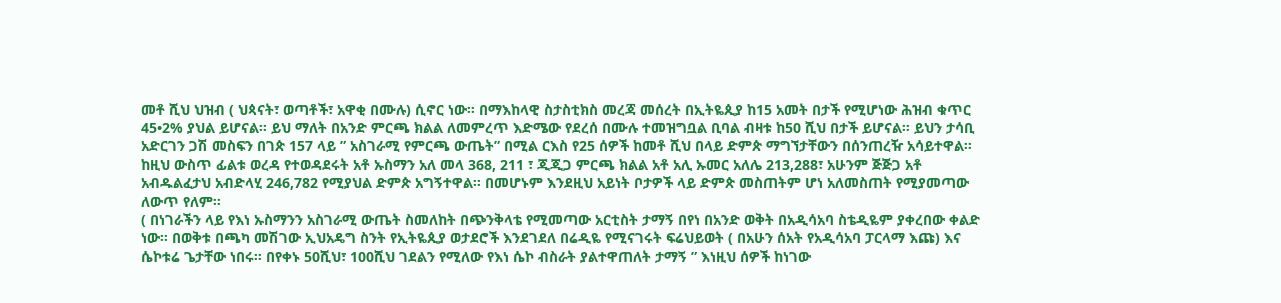መቶ ሺህ ህዝብ ( ህጳናት፣ ወጣቶች፣ አዋቂ በሙሉ) ሲኖር ነው። በማእከላዊ ስታስቲክስ መረጃ መሰረት በኢትዬጲያ ከ15 አመት በታች የሚሆነው ሕዝብ ቁጥር 45•2% ያህል ይሆናል። ይህ ማለት በአንድ ምርጫ ክልል ለመምረጥ እድሜው የደረሰ በሙሉ ተመዝግቧል ቢባል ብዛቱ ከ50 ሺህ በታች ይሆናል። ይህን ታሳቢ አድርገን ጋሽ መስፍን በገጵ 157 ላይ ” አስገራሚ የምርጫ ውጤት” በሚል ርእስ የ25 ሰዎች ከመቶ ሺህ በላይ ድምጵ ማግኘታቸውን በሰንጠረዥ አሳይተዋል። ከዚህ ውስጥ ፊልቱ ወረዳ የተወዳደሩት አቶ ኡስማን አለ መላ 368, 211 ፣ ጂጂጋ ምርጫ ክልል አቶ አሊ ኡመር አለሌ 213,288፣ አሁንም ጅጅጋ አቶ አብዱልፈታህ አብድላሂ 246,782 የሚያህል ድምጵ አግኝተዋል። በመሆኑም እንደዚህ አይነት ቦታዎች ላይ ድምጵ መስጠትም ሆነ አለመስጠት የሚያመጣው ለውጥ የለም።
( በነገራችን ላይ የእነ ኡስማንን አስገራሚ ውጤት ስመለከት በጭንቅላቴ የሚመጣው አርቲስት ታማኝ በየነ በአንድ ወቅት በአዲሳአባ ስቴዲዬም ያቀረበው ቀልድ ነው። በወቅቱ በጫካ መሽገው ኢህአዴግ ስንት የኢትዬጲያ ወታደሮች እንደገደለ በሬዲዬ የሚናገሩት ፍሬህይወት ( በአሁን ሰአት የአዲሳአባ ፓርላማ እጩ) እና ሴኮቱሬ ጌታቸው ነበሩ። በየቀኑ 50ሺህ፣ 100ሺህ ገደልን የሚለው የእነ ሴኮ ብስራት ያልተዋጠለት ታማኝ ” እነዚህ ሰዎች ከነገው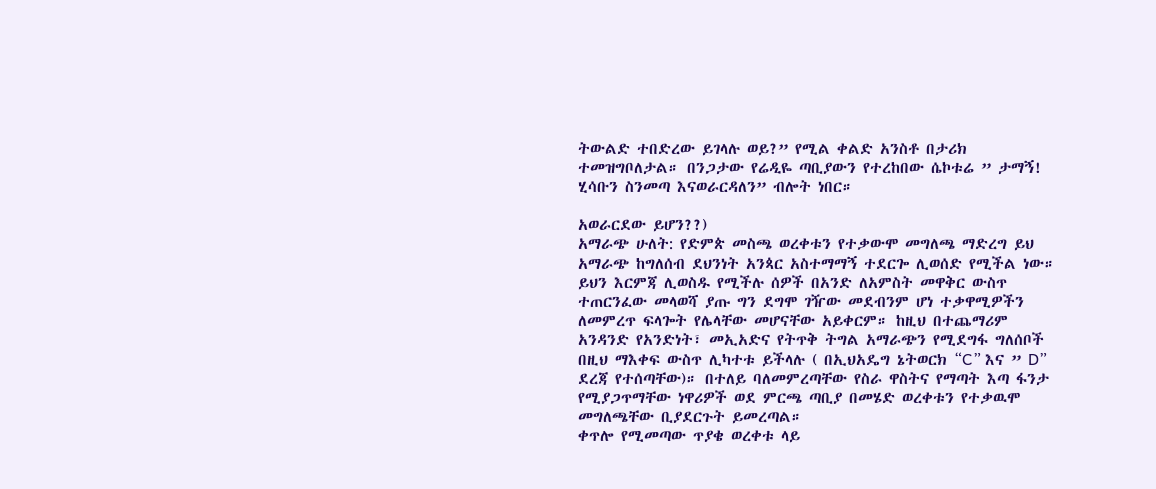ትውልድ ተበድረው ይገላሉ ወይ?” የሚል ቀልድ አንስቶ በታሪክ ተመዝግቦለታል። በንጋታው የሬዲዬ ጣቢያውን የተረከበው ሴኮቱሬ ” ታማኝ! ሂሳቡን ስንመጣ እናወራርዳለን” ብሎት ነበር።

አወራርደው ይሆን??)
አማራጭ ሁለት: የድምጵ መስጫ ወረቀቱን የተቃውሞ መግለጫ ማድረግ ይህ አማራጭ ከግለሰብ ደህንነት አንጳር አስተማማኝ ተደርጐ ሊወሰድ የሚችል ነው። ይህን እርምጃ ሊወስዱ የሚችሉ ሰዎች በአንድ ለአምስት መዋቅር ውስጥ ተጠርንፈው መላወሻ ያጡ ግን ደግሞ ገዥው መደብንም ሆነ ተቃዋሚዎችን ለመምረጥ ፍላጐት የሌላቸው መሆናቸው አይቀርም። ከዚህ በተጨማሪም አንዳንድ የአንድነት፣ መኢአድና የትጥቅ ትግል አማራጭን የሚደግፋ ግለሰቦች በዚህ ማእቀፍ ውስጥ ሊካተቱ ይችላሉ ( በኢህአዴግ ኔትወርክ “C” እና ” D” ደረጃ የተሰጣቸው)። በተለይ ባለመምረጣቸው የስራ ዋስትና የማጣት እጣ ፋንታ የሚያጋጥማቸው ነዋሪዎች ወደ ምርጫ ጣቢያ በመሄድ ወረቀቱን የተቃዉሞ መግለጫቸው ቢያደርጉት ይመረጣል።
ቀጥሎ የሚመጣው ጥያቄ ወረቀቱ ላይ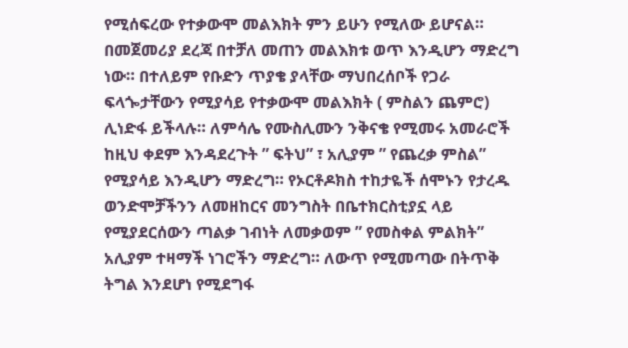የሚሰፍረው የተቃውሞ መልእክት ምን ይሁን የሚለው ይሆናል። በመጀመሪያ ደረጃ በተቻለ መጠን መልእክቱ ወጥ እንዲሆን ማድረግ ነው። በተለይም የቡድን ጥያቄ ያላቸው ማህበረሰቦች የጋራ ፍላጐታቸውን የሚያሳይ የተቃውሞ መልእክት ( ምስልን ጨምሮ) ሊነድፋ ይችላሉ። ለምሳሌ የሙስሊሙን ንቅናቄ የሚመሩ አመራሮች ከዚህ ቀደም እንዳደረጉት ” ፍትህ” ፣ አሊያም ” የጨረቃ ምስል” የሚያሳይ እንዲሆን ማድረግ። የኦርቶዶክስ ተከታዬች ሰሞኑን የታረዱ ወንድሞቻችንን ለመዘከርና መንግስት በቤተክርስቲያኗ ላይ የሚያደርሰውን ጣልቃ ገብነት ለመቃወም ” የመስቀል ምልክት” አሊያም ተዛማች ነገሮችን ማድረግ። ለውጥ የሚመጣው በትጥቅ ትግል እንደሆነ የሚደግፋ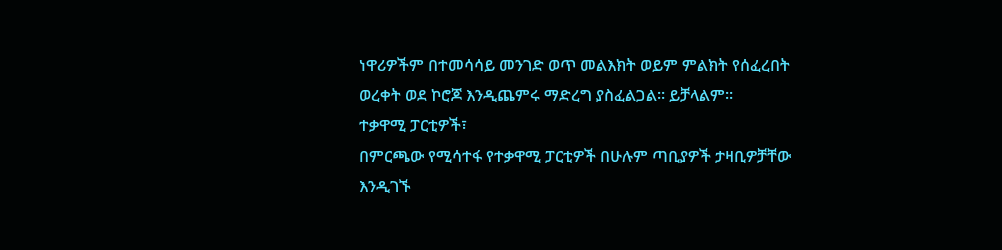ነዋሪዎችም በተመሳሳይ መንገድ ወጥ መልእክት ወይም ምልክት የሰፈረበት ወረቀት ወደ ኮሮጆ እንዲጨምሩ ማድረግ ያስፈልጋል። ይቻላልም።
ተቃዋሚ ፓርቲዎች፣
በምርጫው የሚሳተፋ የተቃዋሚ ፓርቲዎች በሁሉም ጣቢያዎች ታዛቢዎቻቸው እንዲገኙ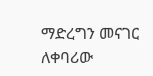ማድረግን መናገር ለቀባሪው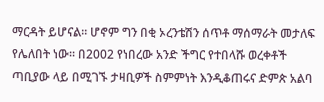ማርዳት ይሆናል። ሆኖም ግን በቂ ኦረንቴሽን ሰጥቶ ማሰማራት መታለፍ የሌለበት ነው። በ2002 የነበረው አንድ ችግር የተበላሹ ወረቀቶች ጣቢያው ላይ በሚገኙ ታዛቢዎች ስምምነት እንዲቆጠሩና ድምጵ አልባ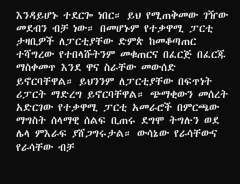እንዳይሆኑ ተደርጐ ነበር። ይህ የሚጠቅመው ገዥው መደብን ብቻ ነው። በመሆኑም የተቃዋሚ ፓርቲ ታዛቢዎች ለፓርቲያቸው ድምጵ ከመቆጣጠር ተሻግረው የተበላሹትንም መቁጠርና በፈርጅ በፈርጁ ማስቀመጥ እንደ ዋና ስራቸው መውሰድ ይኖርባቸዋል። ይህንንም ለፓርቲያቸው በፍጥነት ሪፓርት ማድረግ ይኖርባቸዋል። ጭማቂውን መሰረት አድርገው የተቃዋሚ ፓርቲ አመራሮች በምርጫው ማግስት ሰላማዊ ሰልፍ ቢጠሩ ደግሞ ትግሉን ወደ ሌላ ምእራፍ ያሸጋግሩታል። ውሳኔው የራሳቸውና የራሳቸው ብቻ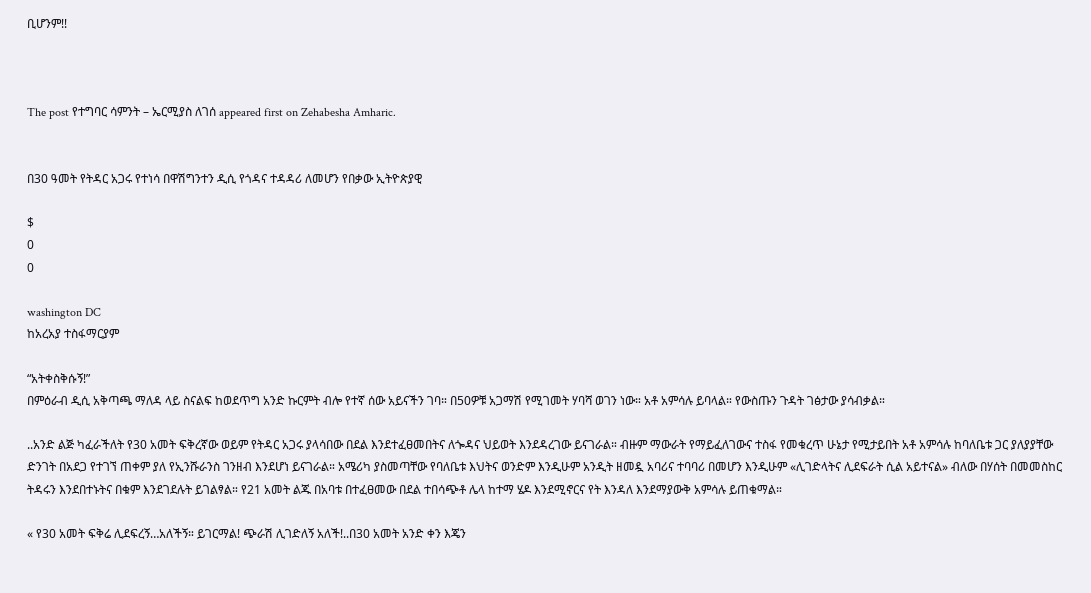ቢሆንም!!



The post የተግባር ሳምንት – ኤርሚያስ ለገሰ appeared first on Zehabesha Amharic.


በ30 ዓመት የትዳር አጋሩ የተነሳ በዋሽግንተን ዲሲ የጎዳና ተዳዳሪ ለመሆን የበቃው ኢትዮጵያዊ

$
0
0

washington DC
ከአረአያ ተስፋማርያም

“አትቀስቅሱኝ!”
በምዕራብ ዲሲ አቅጣጫ ማለዳ ላይ ስናልፍ ከወደጥግ አንድ ኩርምት ብሎ የተኛ ሰው አይናችን ገባ። በ50ዎቹ አጋማሽ የሚገመት ሃባሻ ወገን ነው። አቶ አምሳሉ ይባላል። የውስጡን ጉዳት ገፅታው ያሳብቃል።

..አንድ ልጅ ካፈራችለት የ30 አመት ፍቅረኛው ወይም የትዳር አጋሩ ያላሳበው በደል እንደተፈፀመበትና ለጐዳና ህይወት እንደዳረገው ይናገራል። ብዙም ማውራት የማይፈለገውና ተስፋ የመቁረጥ ሁኔታ የሚታይበት አቶ አምሳሉ ከባለቤቱ ጋር ያለያያቸው ድንገት በአደጋ የተገኘ ጠቀም ያለ የኢንሹራንስ ገንዘብ እንደሆነ ይናገራል። አሜሪካ ያስመጣቸው የባለቤቱ እህትና ወንድም እንዲሁም አንዲት ዘመዷ አባሪና ተባባሪ በመሆን እንዲሁም «ሊገድላትና ሊደፍራት ሲል አይተናል» ብለው በሃሰት በመመስከር ትዳሩን እንደበተኑትና በቁም እንደገደሉት ይገልፃል። የ21 አመት ልጁ በአባቱ በተፈፀመው በደል ተበሳጭቶ ሌላ ከተማ ሄዶ እንደሚኖርና የት እንዳለ እንደማያውቅ አምሳሉ ይጠቁማል።

« የ30 አመት ፍቅሬ ሊደፍረኝ…አለችኝ። ይገርማል! ጭራሽ ሊገድለኝ አለች!..በ30 አመት አንድ ቀን እጄን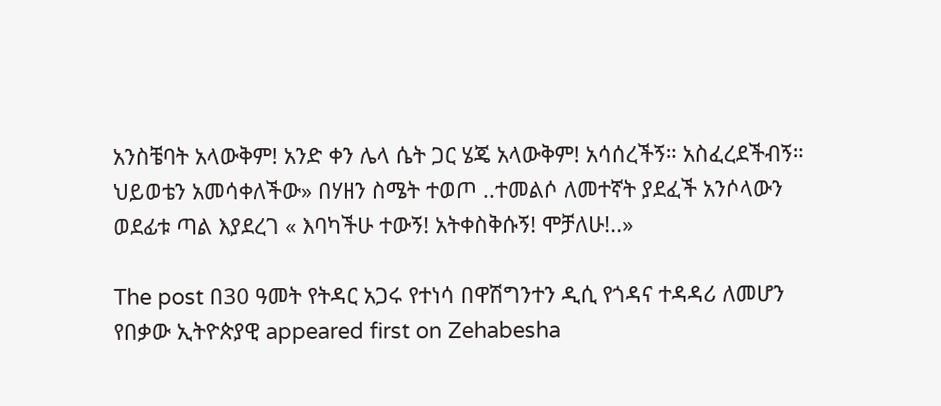አንስቼባት አላውቅም! አንድ ቀን ሌላ ሴት ጋር ሄጄ አላውቅም! አሳሰረችኝ። አስፈረደችብኝ። ህይወቴን አመሳቀለችው» በሃዘን ስሜት ተወጦ ..ተመልሶ ለመተኛት ያደፈች አንሶላውን ወደፊቱ ጣል እያደረገ « እባካችሁ ተውኝ! አትቀስቅሱኝ! ሞቻለሁ!..»

The post በ30 ዓመት የትዳር አጋሩ የተነሳ በዋሽግንተን ዲሲ የጎዳና ተዳዳሪ ለመሆን የበቃው ኢትዮጵያዊ appeared first on Zehabesha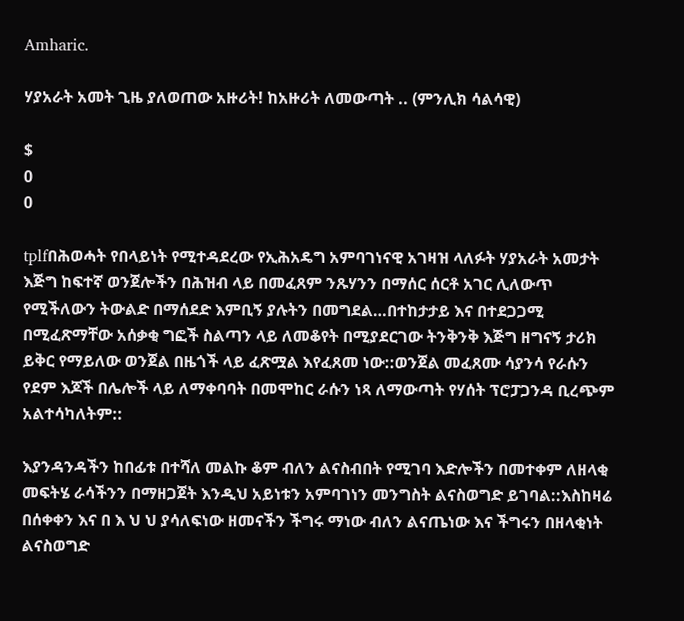Amharic.

ሃያአራት አመት ጊዜ ያለወጠው አዙሪት! ከአዙሪት ለመውጣት .. (ምንሊክ ሳልሳዊ)

$
0
0

tplfበሕወሓት የበላይነት የሚተዳደረው የኢሕአዴግ አምባገነናዊ አገዛዝ ላለፉት ሃያአራት አመታት እጅግ ከፍተኛ ወንጀሎችን በሕዝብ ላይ በመፈጸም ንጹሃንን በማሰር ሰርቶ አገር ሊለውጥ የሚችለውን ትውልድ በማሰደድ እምቢኝ ያሉትን በመግደል…በተከታታይ እና በተደጋጋሚ በሚፈጽማቸው አሰቃቂ ግፎች ስልጣን ላይ ለመቆየት በሚያደርገው ትንቅንቅ እጅግ ዘግናኝ ታሪክ ይቅር የማይለው ወንጀል በዜጎች ላይ ፈጽሟል እየፈጸመ ነው::ወንጀል መፈጸሙ ሳያንሳ የራሱን የደም እጆች በሌሎች ላይ ለማቀባባት በመሞከር ራሱን ነጻ ለማውጣት የሃሰት ፕሮፓጋንዳ ቢረጭም አልተሳካለትም::

እያንዳንዳችን ከበፊቱ በተሻለ መልኩ ቆም ብለን ልናስብበት የሚገባ እድሎችን በመተቀም ለዘላቂ መፍትሄ ራሳችንን በማዘጋጀት እንዲህ አይነቱን አምባገነን መንግስት ልናስወግድ ይገባል::እስከዛሬ በሰቀቀን እና በ እ ህ ህ ያሳለፍነው ዘመናችን ችግሩ ማነው ብለን ልናጤነው እና ችግሩን በዘላቂነት ልናስወግድ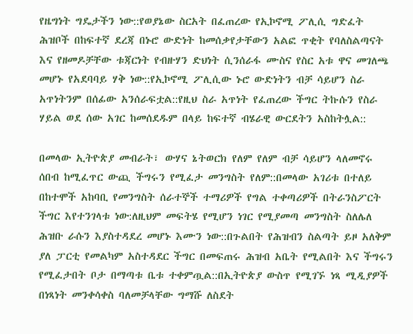የዜግነት ግዴታችን ነው::የወያኔው ስርአት በፈጠረው የኢኮኖሚ ፖሊሲ ግድፈት ሕዝቦች በከፍተኛ ደረጃ በኑሮ ውድነት ከመሰቃየታቸውን አልፎ ጥቂት የባለስልጣናት እና የዘመዶቻቸው ቱጃርነት የብዙሃን ድህነት ሲንሰራፋ ሙስና የስር አቱ ዋና መገለጫ መሆኑ የአደባባይ ሃቅ ነው::የኢኮኖሚ ፖሊሲው ኑሮ ውድነትን ብቻ ሳይሆን ስራ አጥነትንም በሰፊው አንሰራፍቷል::የዚህ ስራ አጥነት የፈጠረው ችግር ትኩሱን የስራ ሃይል ወደ ሰው አገር ከመሰደዱም በላይ ከፍተኛ ብሄራዊ ውርደትን አስከትሏል::

በመላው ኢትዮጵያ መብራት፣ ውሃና ኔትወርክ የለም የለም ብቻ ሳይሆን ላለመኖሩ ሰበብ ከሚፈጥር ውጪ ችግሩን የሚፈታ መንግስት የለም::በመላው አገሪቱ በተለይ በከተሞች አከባቢ የመንግስት ሰራተኞች ተማሪዎች የግል ተቀጣሪዎች በትራንስፖርት ችግር እየተንገላቱ ነው:ለዚህም መፍትሄ የሚሆን ነገር የሚያመጣ መንግስት ስለሌለ ሕዝቡ ራሱን እያስተዳደረ መሆኑ እሙን ነው::በጉልበት የሕዝብን ስልጣት ይዞ አለቅም ያለ ፓርቲ የመልካም አስተዳደር ችግር በመፍጠሩ ሕዝብ አቤት የሚልበት እና ችግሩን የሚፈታበት ቦታ በማጣቱ ቤቱ ተቀምጧል::በኢትዮጵያ ውስጥ የሚገኙ ነጻ ሚዲያዎች በነጻነት መንቀሳቀስ ባለመቻላቸው ግማሹ ለስደት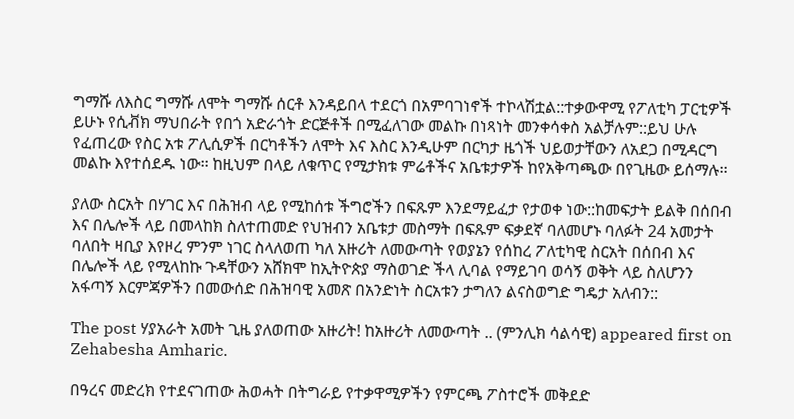ግማሹ ለእስር ግማሹ ለሞት ግማሹ ሰርቶ እንዳይበላ ተደርጎ በአምባገነኖች ተኮላሽቷል::ተቃውዋሚ የፖለቲካ ፓርቲዎች ይሁኑ የሲቭክ ማህበራት የበጎ አድራጎት ድርጅቶች በሚፈለገው መልኩ በነጻነት መንቀሳቀስ አልቻሉም::ይህ ሁሉ የፈጠረው የስር አቱ ፖሊሲዎች በርካቶችን ለሞት እና እስር እንዲሁም በርካታ ዜጎች ህይወታቸውን ለአደጋ በሚዳርግ መልኩ እየተሰደዱ ነው፡፡ ከዚህም በላይ ለቁጥር የሚታክቱ ምሬቶችና አቤቱታዎች ከየአቅጣጫው በየጊዜው ይሰማሉ፡፡

ያለው ስርአት በሃገር እና በሕዝብ ላይ የሚከሰቱ ችግሮችን በፍጹም እንደማይፈታ የታወቀ ነው::ከመፍታት ይልቅ በሰበብ እና በሌሎች ላይ በመላከክ ስለተጠመድ የህዝብን አቤቱታ መስማት በፍጹም ፍቃደኛ ባለመሆኑ ባለፉት 24 አመታት ባለበት ዛቢያ እየዞረ ምንም ነገር ስላለወጠ ካለ አዙሪት ለመውጣት የወያኔን የሰከረ ፖለቲካዊ ስርአት በሰበብ እና በሌሎች ላይ የሚላከኩ ጉዳቸውን አሸክሞ ከኢትዮጵያ ማስወገድ ችላ ሊባል የማይገባ ወሳኝ ወቅት ላይ ስለሆንን አፋጣኝ እርምጃዎችን በመውሰድ በሕዝባዊ አመጽ በአንድነት ስርአቱን ታግለን ልናስወግድ ግዴታ አለብን::

The post ሃያአራት አመት ጊዜ ያለወጠው አዙሪት! ከአዙሪት ለመውጣት .. (ምንሊክ ሳልሳዊ) appeared first on Zehabesha Amharic.

በዓረና መድረክ የተደናገጠው ሕወሓት በትግራይ የተቃዋሚዎችን የምርጫ ፖስተሮች መቅደድ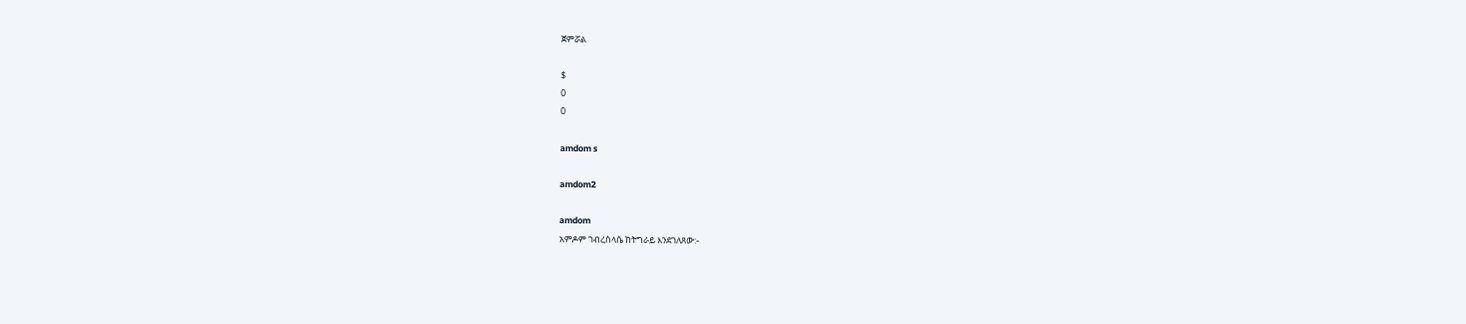ጀምሯል

$
0
0

amdom s

amdom2

amdom
አምዶም ገብረስላሴ ከትግራይ እንደገለጸው:-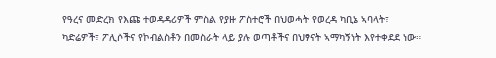የዓረና መድረክ የእጩ ተወዳዳሪዎች ምስል የያዙ ፖስተሮች በህወሓት የወረዳ ካቢኔ ኣባላት፣ ካድሬዎች፣ ፖሊሶችና የኮብልስቶን በመስራት ላይ ያሉ ወጣቶችና በህፃናት ኣማካኝነት እየተቀደደ ነው።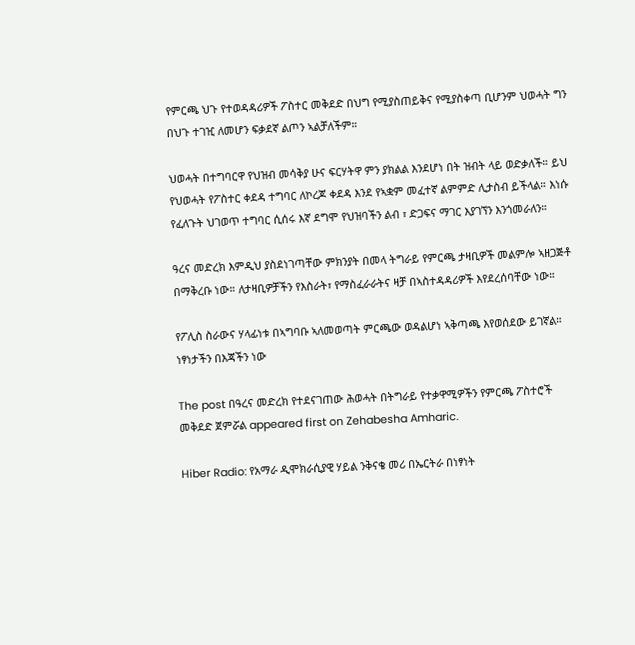የምርጫ ህጉ የተወዳዳሪዎች ፖስተር መቅደድ በህግ የሚያስጠይቅና የሚያስቀጣ ቢሆንም ህወሓት ግን በህጉ ተገዢ ለመሆን ፍቃደኛ ልጦን ኣልቻለችም።

ህወሓት በተግባርዋ የህዝብ መሳቅያ ሁና ፍርሃትዋ ምን ያክልል እንደሆነ በት ዝብት ላይ ወድቃለች። ይህ የህወሓት የፖስተር ቀደዳ ተግባር ለኮረጆ ቀደዳ እንደ የኣቋም መፈተኛ ልምምድ ሊታስብ ይችላል። እነሱ የፈለጉት ህገወጥ ተግባር ሲሰሩ እኛ ደግሞ የህዝባችን ልብ ፣ ድጋፍና ማገር እያገኘን እንጎመራለን።

ዓረና መድረክ እምዲህ ያስደነገጣቸው ምክንያት በመላ ትግራይ የምርጫ ታዛቢዎች መልምሎ ኣዘጋጅቶ በማቅረቡ ነው። ለታዛቢዎቻችን የእስራት፣ የማስፈራራትና ዛቻ በኣስተዳዳሪዎች እየደረሰባቸው ነው።

የፖሊስ ስራውና ሃላፊነቱ በኣግባቡ ኣለመወጣት ምርጫው ወዳልሆነ ኣቅጣጫ እየወሰደው ይገኛል።
ነፃነታችን በእጃችን ነው

The post በዓረና መድረክ የተደናገጠው ሕወሓት በትግራይ የተቃዋሚዎችን የምርጫ ፖስተሮች መቅደድ ጀምሯል appeared first on Zehabesha Amharic.

Hiber Radio: የአማራ ዲሞክራሲያዊ ሃይል ንቅናቄ መሪ በኤርትራ በነፃነት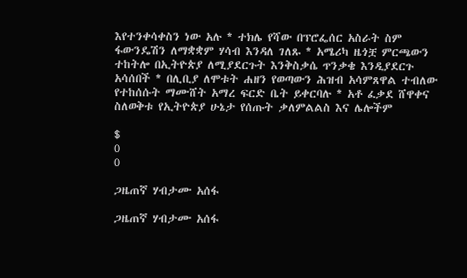እየተንቀሳቀስን ነው አሉ * ተክሌ የሻው በፕሮፌሰር አስራት ስም ፋውንዴሽን ለማቋቋም ሃሳብ እንዳለ ገለጹ * አሜሪካ ዜጎቿ ምርጫውን ተከትሎ በኢትዮጵያ ለሚያደርጉት እንቅስቃሴ ጥንቃቄ እንዲያደርጉ አሳሰበች * በሊቢያ ለሞቱት ሐዘን የወጣውን ሕዝብ አሳምጸዋል ተብለው የተከሰሱት ማሙሸት አማረ ፍርድ ቤት ይቀርባሉ * አቶ ፈቃደ ሸዋቀና ስለወቅቱ የኢትዮጵያ ሁኔታ የሰጡት ቃለምልልስ እና ሌሎችም

$
0
0

ጋዜጠኛ ሃብታሙ አሰፋ

ጋዜጠኛ ሃብታሙ አሰፋ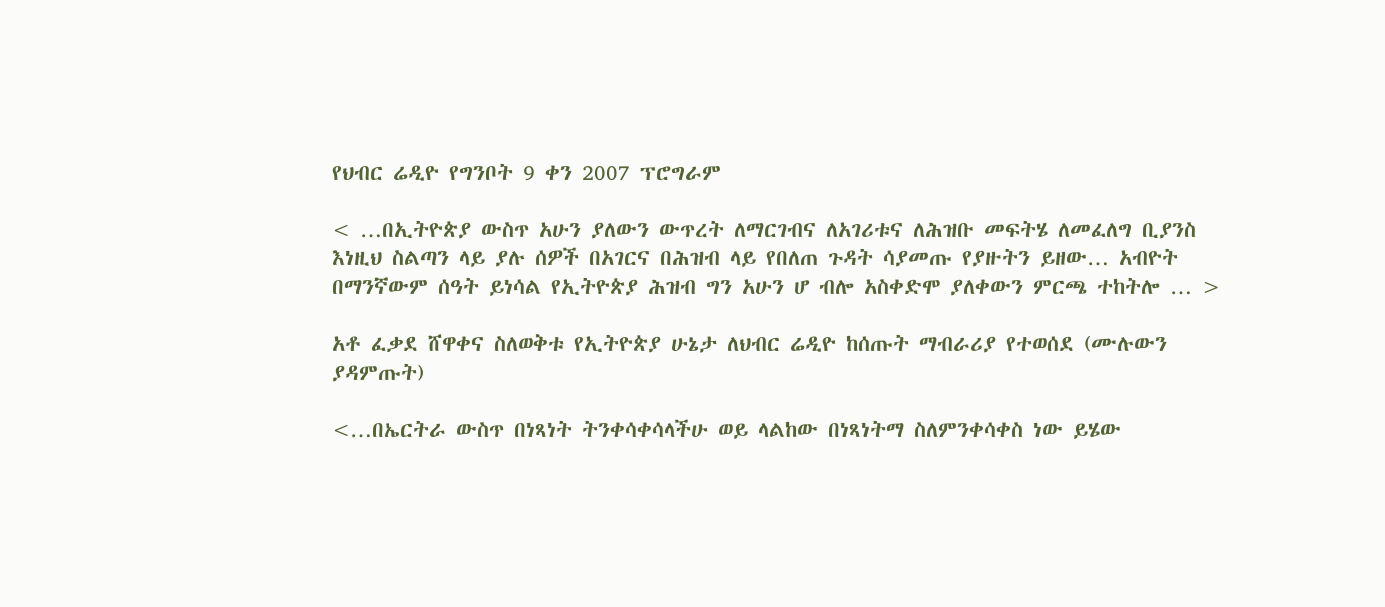የህብር ሬዲዮ የግንቦት 9 ቀን 2007 ፕሮግራም

< …በኢትዮጵያ ውስጥ አሁን ያለውን ውጥረት ለማርገብና ለአገሪቱና ለሕዝቡ መፍትሄ ለመፈለግ ቢያንስ እነዚህ ስልጣን ላይ ያሉ ሰዎች በአገርና በሕዝብ ላይ የበለጠ ጉዳት ሳያመጡ የያዙትን ይዘው… አብዮት በማንኛውም ሰዓት ይነሳል የኢትዮጵያ ሕዝብ ግን አሁን ሆ ብሎ አስቀድሞ ያለቀውን ምርጫ ተከትሎ … >

አቶ ፈቃደ ሸዋቀና ስለወቅቱ የኢትዮጵያ ሁኔታ ለህብር ሬዲዮ ከሰጡት ማብራሪያ የተወሰደ (ሙሉውን ያዳምጡት)

<…በኤርትራ ውስጥ በነጻነት ትንቀሳቀሳላችሁ ወይ ላልከው በነጻነትማ ስለምንቀሳቀስ ነው ይሄው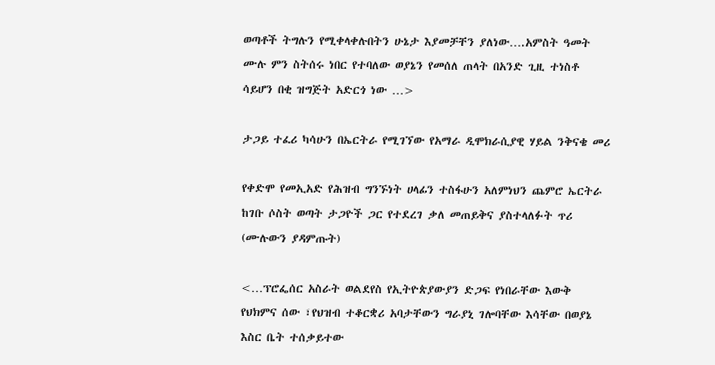ወጣቶች ትግሉን የሚቀላቀሉበትን ሁኔታ እያመቻቸን ያለነው….አምስት ዓመት ሙሉ ምን ስትሰሩ ነበር የተባለው ወያኔን የመሰለ ጠላት በአንድ ጊዚ ተነስቶ ሳይሆን በቂ ዝግጅት አድርጎ ነው …>

ታጋይ ተፈሪ ካሳሁን በኤርትራ የሚገኘው የአማራ ዲሞክራሲያዊ ሃይል ንቅናቄ መሪ

የቀድሞ የመኢአድ የሕዝብ ግንኙነት ሀላፊን ተስፋሁን አለምነህን ጨምሮ ኤርትራ ከገቡ ሶስት ወጣት ታጋዮች ጋር የተደረገ ቃለ መጠይቅና ያስተላለፉት ጥሪ (ሙሉውን ያዳምጡት)

<…ፕሮፌሰር አስራት ወልደየስ የኢትዮጵያውያን ድጋፍ የነበራቸው እውቅ የህክምና ሰው ፣የህዝብ ተቆርቋሪ አባታቸውን ግራያኒ ገሎባቸው እሳቸው በወያኔ እስር ቤት ተሰቃይተው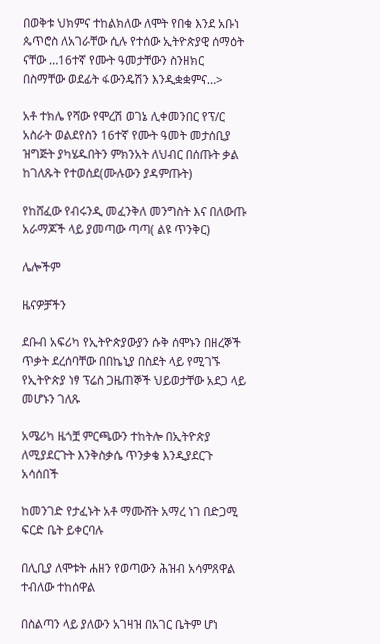በወቅቱ ህክምና ተከልክለው ለሞት የበቁ እንደ አቡነ ጴጥሮስ ለአገራቸው ሲሉ የተሰው ኢትዮጵያዊ ሰማዕት ናቸው …16ተኛ የሙት ዓመታቸውን ስንዘክር በስማቸው ወደፊት ፋውንዴሽን እንዲቋቋምና…>

አቶ ተክሌ የሻው የሞረሽ ወገኔ ሊቀመንበር የፕ/ር አስራት ወልደየስን 16ተኛ የሙት ዓመት መታሰቢያ ዝግጅት ያካሄዱበትን ምክንአት ለህብር በሰጡት ቃል ከገለጹት የተወሰደ(ሙሉውን ያዳምጡት)

የከሸፈው የብሩንዲ መፈንቅለ መንግስት እና በለውጡ አራማጆች ላይ ያመጣው ጣጣ( ልዩ ጥንቅር)

ሌሎችም

ዜናዎቻችን

ደቡብ አፍሪካ የኢትዮጵያውያን ሱቅ ሰሞኑን በዘረኞች ጥቃት ደረሰባቸው በበኬኒያ በስደት ላይ የሚገኙ የኢትዮጵያ ነፃ ፕሬስ ጋዜጠኞች ህይወታቸው አደጋ ላይ መሆኑን ገለጹ

አሜሪካ ዜጎቿ ምርጫውን ተከትሎ በኢትዮጵያ ለሚያደርጉት እንቅስቃሴ ጥንቃቄ እንዲያደርጉ አሳሰበች

ከመንገድ የታፈኑት አቶ ማሙሸት አማረ ነገ በድጋሚ ፍርድ ቤት ይቀርባሉ

በሊቢያ ለሞቱት ሐዘን የወጣውን ሕዝብ አሳምጸዋል ተብለው ተከሰዋል

በስልጣን ላይ ያለውን አገዛዝ በአገር ቤትም ሆነ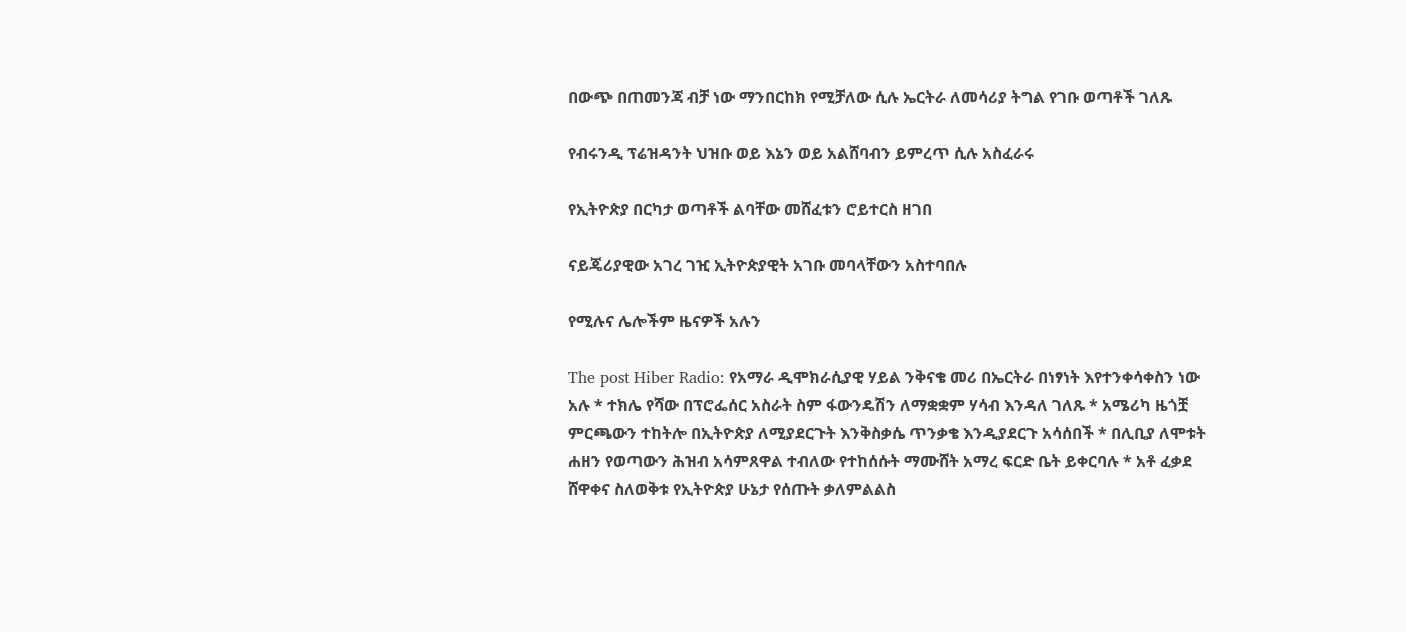በውጭ በጠመንጃ ብቻ ነው ማንበርከክ የሚቻለው ሲሉ ኤርትራ ለመሳሪያ ትግል የገቡ ወጣቶች ገለጹ

የብሩንዲ ፕሬዝዳንት ህዝቡ ወይ እኔን ወይ አልሸባብን ይምረጥ ሲሉ አስፈራሩ

የኢትዮጵያ በርካታ ወጣቶች ልባቸው መሸፈቱን ሮይተርስ ዘገበ

ናይጄሪያዊው አገረ ገዢ ኢትዮጵያዊት አገቡ መባላቸውን አስተባበሉ

የሚሉና ሌሎችም ዜናዎች አሉን

The post Hiber Radio: የአማራ ዲሞክራሲያዊ ሃይል ንቅናቄ መሪ በኤርትራ በነፃነት እየተንቀሳቀስን ነው አሉ * ተክሌ የሻው በፕሮፌሰር አስራት ስም ፋውንዴሽን ለማቋቋም ሃሳብ እንዳለ ገለጹ * አሜሪካ ዜጎቿ ምርጫውን ተከትሎ በኢትዮጵያ ለሚያደርጉት እንቅስቃሴ ጥንቃቄ እንዲያደርጉ አሳሰበች * በሊቢያ ለሞቱት ሐዘን የወጣውን ሕዝብ አሳምጸዋል ተብለው የተከሰሱት ማሙሸት አማረ ፍርድ ቤት ይቀርባሉ * አቶ ፈቃደ ሸዋቀና ስለወቅቱ የኢትዮጵያ ሁኔታ የሰጡት ቃለምልልስ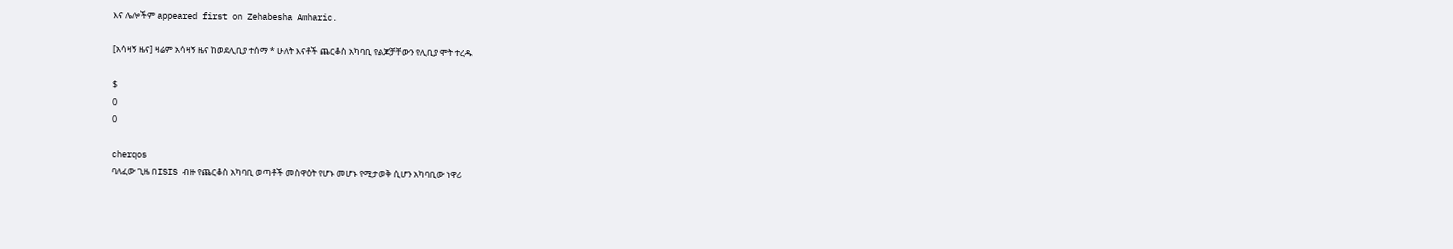እና ሌሎችም appeared first on Zehabesha Amharic.

[አሳዛኝ ዜና] ዛሬም አሳዛኝ ዜና ከወደሊቢያ ተሰማ * ሁለት እናቶች ጨርቆስ አካባቢ የልጆቻቸውን የሊቢያ ሞት ተረዱ

$
0
0

cherqos
ባለፈው ጊዜ በISIS ብዙ የጨርቆስ አካባቢ ወጣቶች መስዋዕት የሆኑ መሆኑ የሚታወቅ ሲሆን አካባቢው ነዋሪ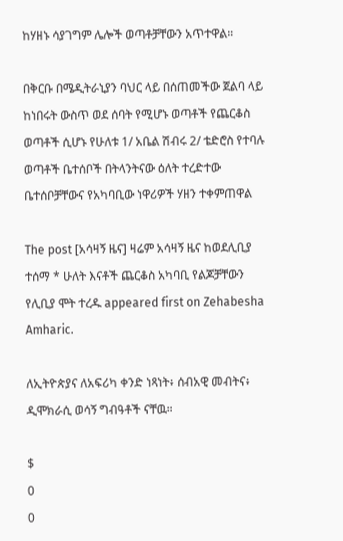ከሃዘኑ ሳያገግም ሌሎች ወጣቶቻቸውን አጥተዋል።

በቅርቡ በሜዲትራኒያን ባህር ላይ በሰጠመችው ጀልባ ላይ ከነበሩት ውስጥ ወደ ሰባት የሚሆኑ ወጣቶች የጨርቆስ ወጣቶች ሲሆኑ የሁለቱ 1/ አቤል ሽብሩ 2/ ቴድሮስ የተባሉ ወጣቶች ቤተሰቦች በትላንትናው ዕለት ተረድተው ቤተሰቦቻቸውና የአካባቢው ነዋሪዎች ሃዘን ተቀምጠዋል

The post [አሳዛኝ ዜና] ዛሬም አሳዛኝ ዜና ከወደሊቢያ ተሰማ * ሁለት እናቶች ጨርቆስ አካባቢ የልጆቻቸውን የሊቢያ ሞት ተረዱ appeared first on Zehabesha Amharic.

ለኢትዮጵያና ለአፍሪካ ቀንድ ነጻነት፥ ሰብአዊ መብትና፥ ዲሞክራሲ ወሳኝ ግብዓቶች ናቸዉ።

$
0
0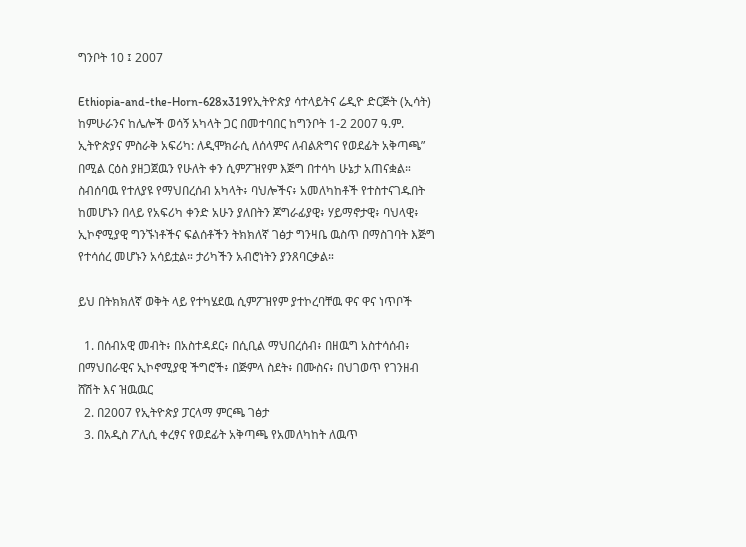ግንቦት 10 ፤ 2007

Ethiopia-and-the-Horn-628x319የኢትዮጵያ ሳተላይትና ሬዲዮ ድርጅት (ኢሳት) ከምሁራንና ከሌሎች ወሳኝ አካላት ጋር በመተባበር ከግንቦት 1-2 2007 ዓ.ም. ኢትዮጵያና ምስራቅ አፍሪካ: ለዲሞክራሲ ለሰላምና ለብልጽግና የወደፊት አቅጣጫ” በሚል ርዕስ ያዘጋጀዉን የሁለት ቀን ሲምፖዝየም እጅግ በተሳካ ሁኔታ አጠናቋል። ስብሰባዉ የተለያዩ የማህበረሰብ አካላት፥ ባህሎችና፥ አመለካከቶች የተስተናገዱበት ከመሆኑን በላይ የአፍሪካ ቀንድ አሁን ያለበትን ጆግራፊያዊ፥ ሃይማኖታዊ፥ ባህላዊ፥ ኢኮኖሚያዊ ግንኙነቶችና ፍልሰቶችን ትክክለኛ ገፅታ ግንዛቤ ዉስጥ በማስገባት እጅግ የተሳሰረ መሆኑን አሳይቷል። ታሪካችን አብሮነትን ያንጸባርቃል።

ይህ በትክክለኛ ወቅት ላይ የተካሄደዉ ሲምፖዝየም ያተኮረባቸዉ ዋና ዋና ነጥቦች

  1. በሰብአዊ መብት፥ በአስተዳደር፥ በሲቢል ማህበረሰብ፥ በዘዉግ አስተሳሰብ፥ በማህበራዊና ኢኮኖሚያዊ ችግሮች፥ በጅምላ ስደት፥ በሙስና፥ በህገወጥ የገንዘብ ሸሽት እና ዝዉዉር
  2. በ2007 የኢትዮጵያ ፓርላማ ምርጫ ገፅታ
  3. በአዲስ ፖሊሲ ቀረፃና የወደፊት አቅጣጫ የአመለካከት ለዉጥ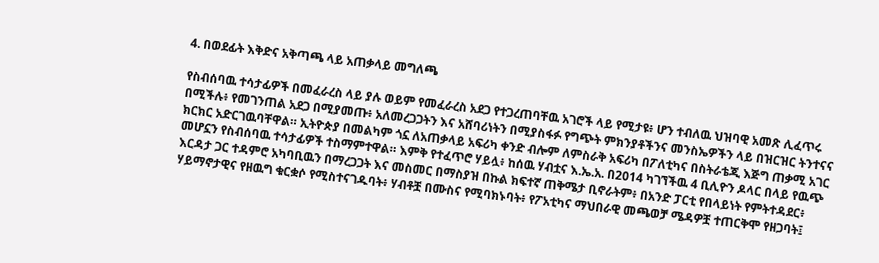4. በወደፊት እቅድና አቅጣጫ ላይ አጠቃላይ መግለጫ

የስብሰባዉ ተሳታፊዎች በመፈራረስ ላይ ያሉ ወይም የመፈራረስ አደጋ የተጋረጠባቸዉ አገሮች ላይ የሚታዩ፥ ሆን ተብለዉ ህዝባዊ አመጽ ሊፈጥሩ በሚችሉ፥ የመገንጠል አደጋ በሚያመጡ፥ አለመረጋጋትን እና አሸባሪነትን በሚያስፋፉ የግጭት ምክንያቶችንና መንስኤዎችን ላይ በዝርዝር ትንተናና ክርክር አድርገዉባቸዋል። ኢትዮጵያ በመልካም ጎኗ ለአጠቃላይ አፍሪካ ቀንድ ብሎም ለምስራቅ አፍሪካ በፖለቲካና በስትራቴጂ እጅግ ጠቃሚ አገር መሆኗን የስብሰባዉ ተሳታፊዎች ተስማምተዋል። እምቅ የተፈጥሮ ሃይሏ፥ ከሰዉ ሃብቷና እ.ኤ.አ. በ2014 ካገኘችዉ 4 ቢሊዮን ዶላር በላይ የዉጭ እርዳታ ጋር ተዳምሮ አካባቢዉን በማረጋጋት እና መስመር በማስያዝ በኩል ክፍተኛ ጠቅሜታ ቢኖራትም፥ በአንድ ፓርቲ የበላይነት የምትተዳደር፥ ሃይማኖታዊና የዘዉግ ቁርቋሶ የሚስተናገዱባት፥ ሃብቶቿ በሙስና የሚባክኑባት፥ የፖአቲካና ማህበራዊ መጫወቻ ሜዳዎቿ ተጠርቅሞ የዘጋባት፤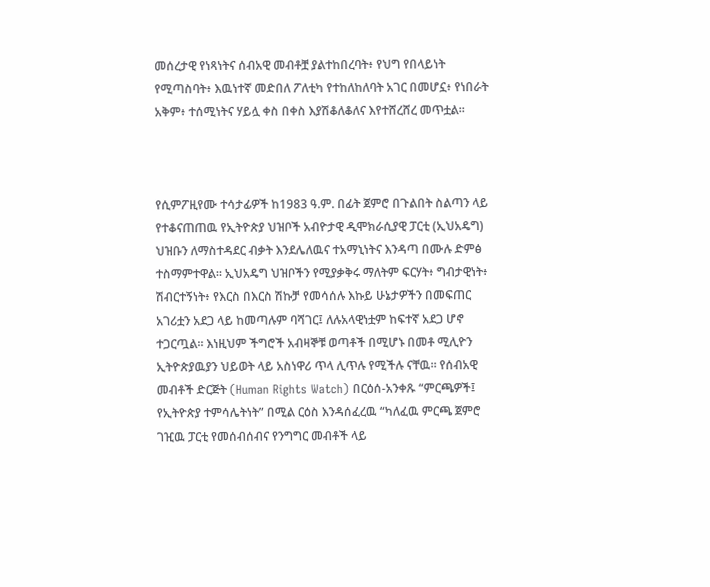መሰረታዊ የነጻነትና ሰብአዊ መብቶቿ ያልተከበረባት፥ የህግ የበላይነት የሚጣስባት፥ እዉነተኛ መድበለ ፖለቲካ የተከለከለባት አገር በመሆኗ፥ የነበራት አቅም፥ ተሰሚነትና ሃይሏ ቀስ በቀስ እያሽቆለቆለና እየተሸረሸረ መጥቷል።



የሲምፖዚየሙ ተሳታፊዎች ከ1983 ዓ.ም. በፊት ጀምሮ በጉልበት ስልጣን ላይ የተቆናጠጠዉ የኢትዮጵያ ህዝቦች አብዮታዊ ዲሞክራሲያዊ ፓርቲ (ኢህአዴግ) ህዝቡን ለማስተዳደር ብቃት እንደሌለዉና ተአማኒነትና እንዳጣ በሙሉ ድምፅ ተስማምተዋል። ኢህአዴግ ህዝቦችን የሚያቃቅሩ ማለትም ፍርሃት፥ ግብታዊነት፥ ሽብርተኝነት፥ የእርስ በእርስ ሽኩቻ የመሳሰሉ እኩይ ሁኔታዎችን በመፍጠር አገሪቷን አደጋ ላይ ከመጣሉም ባሻገር፤ ለሉአላዊነቷም ከፍተኛ አደጋ ሆኖ ተጋርጧል። እነዚህም ችግሮች አብዛኞቹ ወጣቶች በሚሆኑ በመቶ ሚሊዮን ኢትዮጵያዉያን ህይወት ላይ አስነዋሪ ጥላ ሊጥሉ የሚችሉ ናቸዉ። የሰብአዊ መብቶች ድርጅት (Human Rights Watch) በርዕሰ-አንቀጹ “ምርጫዎች፤ የኢትዮጵያ ተምሳሌትነት” በሚል ርዕስ እንዳሰፈረዉ “ካለፈዉ ምርጫ ጀምሮ ገዢዉ ፓርቲ የመሰብሰብና የንግግር መብቶች ላይ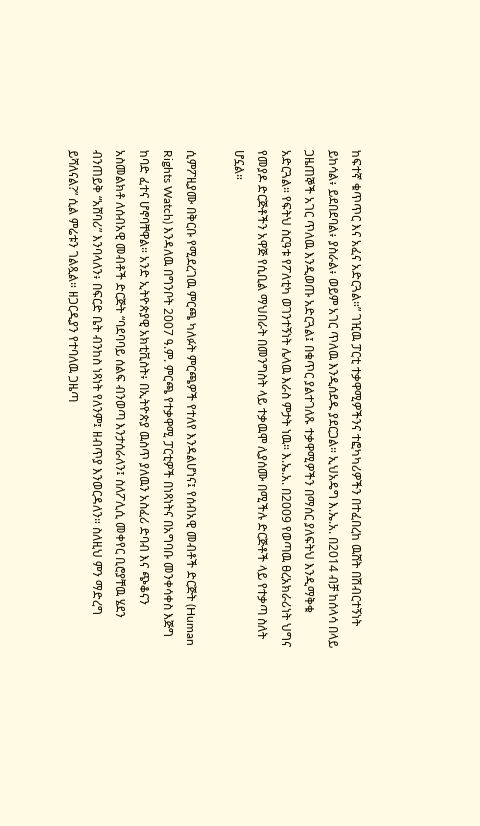ከፍተኛ ቁጥጥር እና አፈና አድርጓል።” ገዢዉ ፓርቲ ተቃዋሚዎችንና ተፎካካሪዎችን በተፈበረከ ዉሸት በሽብርተኝነት ይከሳል፥ ይደበደባል፥ ያስራል፥ ወይም አገር ጥለዉ እንዲሰደዱ ያደርጋል። ኢህአዴግ እ.ኤ.አ. በ2014 ብቻ ከሰላሳ በላይ ጋዜጠኞች አገር ጥለዉ እንዲወጡ አድርጓል፤ በቁጥር ያልተገለጹ ተቃዋሚዎችን በማሰር ያለፍትህ እንዲማቅቁ አድርጓል። የፍትህ ስርዓቱ የፖለቲካ ወገንተኝነት ሌላዉ እራስ ምታት ነዉ። እ.ኤ.አ. በ2009 የወጣዉ ፀረአክራሪነት ህግና የመያዶ ድርጅቶችን አዋጅ የሲቢል ማህበራት በመንግስት ላይ ተቃዉሞ ሊያሰሙ በሚችሉ ድርጅቶች ላይ የተቃጣ ስለት ሆኗል።

ሲምፖዚያሙ በቅርቡ የሚደረገዉ ምርጫ ካለፉት ምርጫዎች የተለየ እንዳልሆነና፤ የሰብአዊ መብቶች ድርጅት (Human Rights Watch) እንዳለዉ በግንቦት 2007 ዓ.ም. ምርጫ የተቃዋሚ ፓርቲዎች በነጻነትና በአግባቡ መንቀሳቀስ እጅግ ከባድ ፈተና ሆኖባቸዋል። አንድ ኢትዮጵያዊ አክቲቪስት፥ በኢትዮጵያ ዉስጥ ያለዉን አስፈሪ ድባብ እና ጭቆናን አስመልክቶ ለሰብአዊ መብቶች ድርጅት “ባደባባይ ሰልፍ ብንወጣ እንታሰራለን፤ ስለፖሊሲ መቀየር ቢሮያቸዉ ሄደን ብንጠይቅ “አሸባሪ” እንባላለን፥ በፍርድ ቤት ብንከስ ነጻነት የለንም፤ ዘብጥያ እንወርዳለን። ስለዚህ ምን ማድረግ ይሻለናል?” ሲል ምሬቱን ገልጿል። ዘጋርዲያን የተባለዉ ጋዜጣ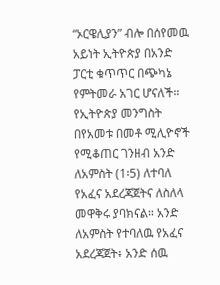“ኦርዌሊያን” ብሎ በሰየመዉ አይነት ኢትዮጵያ በአንድ ፓርቲ ቁጥጥር በጭካኔ የምትመራ አገር ሆናለች። የኢትዮጵያ መንግስት በየአመቱ በመቶ ሚሊዮኖች የሚቆጠር ገንዘብ አንድ ለአምስት (1፡5) ለተባለ የአፈና አደረጃጀትና ለስለላ መዋቅሩ ያባክናል። አንድ ለአምስት የተባለዉ የአፈና አደረጃጀት፥ አንድ ሰዉ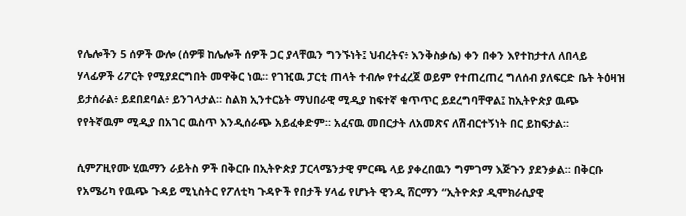የሌሎችን 5 ሰዎች ውሎ (ሰዎቹ ከሌሎች ሰዎች ጋር ያላቸዉን ግንኙነት፤ ህብረትና፥ እንቅስቃሴ) ቀን በቀን እየተከታተለ ለበላይ ሃላፊዎች ሪፖርት የሚያደርግበት መዋቅር ነዉ። የገዢዉ ፓርቲ ጠላት ተብሎ የተፈረጀ ወይም የተጠረጠረ ግለሰብ ያለፍርድ ቤት ትዕዛዝ ይታሰራል፥ ይደበደባል፥ ይንገላታል። ስልክ ኢንተርኔት ማህበራዊ ሚዲያ ከፍተኛ ቁጥጥር ይደረግባቸዋል፤ ከኢትዮጵያ ዉጭ የየትኛዉም ሚዲያ በአገር ዉስጥ እንዲሰራጭ አይፈቀድም። አፈናዉ መበርታት ለአመጽና ለሽብርተኝነት በር ይከፍታል።

ሲምፖዚየሙ ሂዉማን ራይትስ ዎች በቅርቡ በኢትዮጵያ ፓርላሜንታዊ ምርጫ ላይ ያቀረበዉን ግምገማ እጅጉን ያደንቃል። በቅርቡ የአሜሪካ የዉጭ ጉዳይ ሚኒስትር የፖለቲካ ጉዳዮች የበታች ሃላፊ የሆኑት ዊንዲ ሸርማን “ኢትዮጵያ ዲሞክራሲያዊ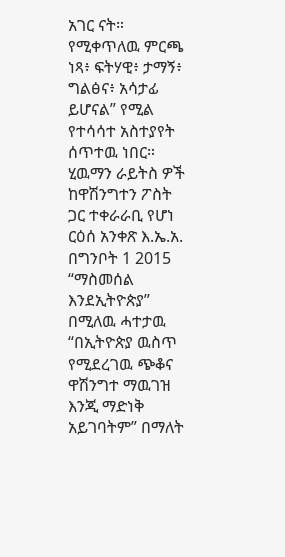አገር ናት። የሚቀጥለዉ ምርጫ ነጻ፥ ፍትሃዊ፥ ታማኝ፥ ግልፅና፥ አሳታፊ ይሆናል” የሚል የተሳሳተ አስተያየት ሰጥተዉ ነበር። ሂዉማን ራይትስ ዎች ከዋሽንግተን ፖስት ጋር ተቀራራቢ የሆነ ርዕሰ አንቀጽ እ.ኤ.አ. በግንቦት 1 2015 “ማስመሰል እንደኢትዮጵያ” በሚለዉ ሓተታዉ “በኢትዮጵያ ዉስጥ የሚደረገዉ ጭቆና ዋሽንግተ ማዉገዝ እንጂ ማድነቅ አይገባትም” በማለት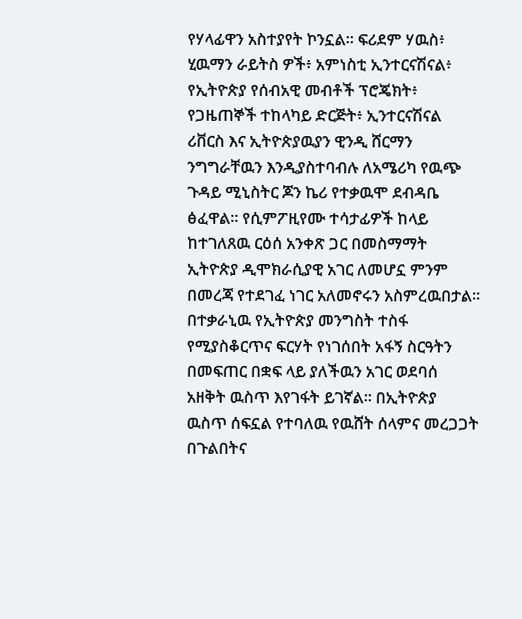የሃላፊዋን አስተያየት ኮንኗል። ፍሪደም ሃዉስ፥ ሂዉማን ራይትስ ዎች፥ አምነስቲ ኢንተርናሽናል፥ የኢትዮጵያ የሰብአዊ መብቶች ፕሮጄክት፥ የጋዜጠኞች ተከላካይ ድርጅት፥ ኢንተርናሽናል ሪቨርስ እና ኢትዮጵያዉያን ዊንዲ ሸርማን ንግግራቸዉን እንዲያስተባብሉ ለአሜሪካ የዉጭ ጉዳይ ሚኒስትር ጆን ኬሪ የተቃዉሞ ደብዳቤ ፅፈዋል። የሲምፖዚየሙ ተሳታፊዎች ከላይ ከተገለጸዉ ርዕሰ አንቀጽ ጋር በመስማማት ኢትዮጵያ ዲሞክራሲያዊ አገር ለመሆኗ ምንም በመረጃ የተደገፈ ነገር አለመኖሩን አስምረዉበታል። በተቃራኒዉ የኢትዮጵያ መንግስት ተስፋ የሚያስቆርጥና ፍርሃት የነገሰበት አፋኝ ስርዓትን በመፍጠር በቋፍ ላይ ያለችዉን አገር ወደባሰ አዘቅት ዉስጥ እየገፋት ይገኛል። በኢትዮጵያ ዉስጥ ሰፍኗል የተባለዉ የዉሸት ሰላምና መረጋጋት በጉልበትና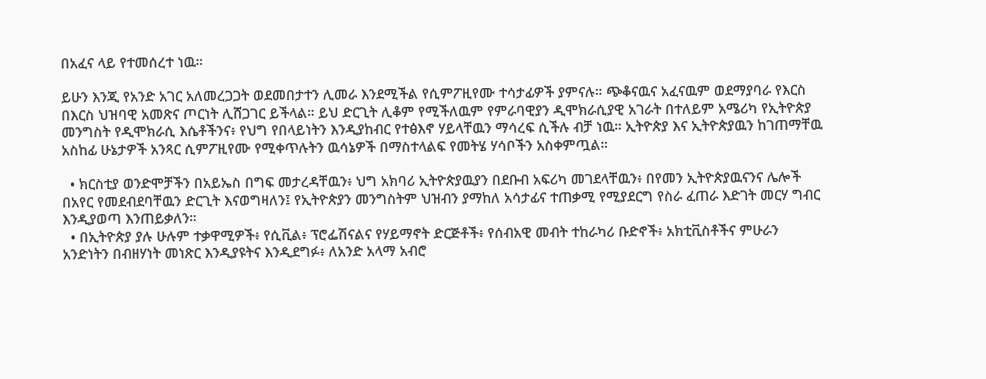በአፈና ላይ የተመሰረተ ነዉ።

ይሁን እንጂ የአንድ አገር አለመረጋጋት ወደመበታተን ሊመራ እንደሚችል የሲምፖዚየሙ ተሳታፊዎች ያምናሉ። ጭቆናዉና አፈናዉም ወደማያባራ የእርስ በእርስ ህዝባዊ አመጽና ጦርነት ሊሸጋገር ይችላል። ይህ ድርጊት ሊቆም የሚችለዉም የምራባዊያን ዲሞክራሲያዊ አገራት በተለይም አሜሪካ የኢትዮጵያ መንግስት የዲሞክራሲ እሴቶችንና፥ የህግ የበላይነትን እንዲያከብር የተፅእኖ ሃይላቸዉን ማሳረፍ ሲችሉ ብቻ ነዉ። ኢትዮጵያ እና ኢትዮጵያዉን ከገጠማቸዉ አስከፊ ሁኔታዎች አንጻር ሲምፖዚየሙ የሚቀጥሉትን ዉሳኔዎች በማስተላልፍ የመትሄ ሃሳቦችን አስቀምጧል።

  • ክርስቲያ ወንድሞቻችን በአይኤስ በግፍ መታረዳቸዉን፥ ህግ አክባሪ ኢትዮጵያዉያን በደቡብ አፍሪካ መገደላቸዉን፥ በየመን ኢትዮጵያዉናንና ሌሎች በአየር የመደብደባቸዉን ድርጊት እናወግዛለን፤ የኢትዮጵያን መንግስትም ህዝብን ያማከለ አሳታፊና ተጠቃሚ የሚያደርግ የስራ ፈጠራ እድገት መርሃ ግብር እንዲያወጣ እንጠይቃለን።
  • በኢትዮጵያ ያሉ ሁሉም ተቃዋሚዎች፥ የሲቪል፥ ፕሮፌሽናልና የሃይማኖት ድርጅቶች፥ የሰብአዊ መብት ተከራካሪ ቡድኖች፥ አክቲቪስቶችና ምሁራን አንድነትን በብዘሃነት መነጽር እንዲያዩትና እንዲደግፉ፥ ለአንድ አላማ አብሮ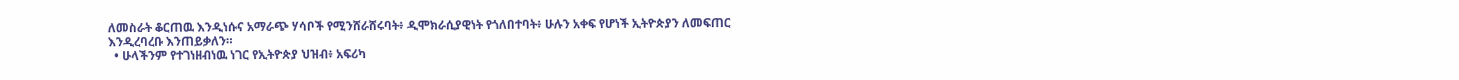ለመስራት ቆርጠዉ እንዲነሱና አማራጭ ሃሳቦች የሚንሸራሸሩባት፥ ዲሞክራሲያዊነት የጎለበተባት፥ ሁሉን አቀፍ የሆነች ኢትዮጵያን ለመፍጠር እንዲረባረቡ እንጠይቃለን።
  • ሁላችንም የተገነዘብነዉ ነገር የኢትዮጵያ ህዝብ፥ አፍሪካ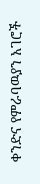ቀንድና የምራባዉያን አገሮች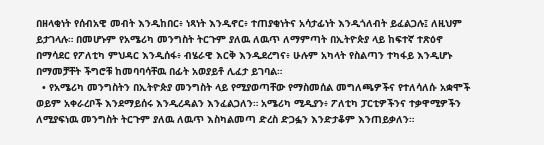በዘላቂነት የሰብአዊ መብት እንዲከበር፥ ነጻነት እንዲኖር፥ ተጠያቂነትና አሳታፊነት እንዲጎለብት ይፈልጋሉ፤ ለዚህም ይታገላሉ። በመሆኑም የአሜሪካ መንግስት ትርጉም ያለዉ ለዉጥ ለማምጣት በኢትዮጵያ ላይ ከፍተኛ ተጽዕኖ በማሳደር የፖለቲካ ምህዳር እንዲሰፋ፥ ብሄራዊ እርቅ እንዲደረግና፥ ሁሉም አካላት የስልጣን ተካፋይ እንዲሆኑ በማመቻቸት ችግሮቹ ከመባባሳቸዉ በፊት አወያይቶ ሊፈታ ይገባል።
  • የአሜሪካ መንግስትን በኢትዮጵያ መንግስት ላይ የሚያወጣቸው የማስመሰል መግለጫዎችና የተለሳለሱ አቋሞች ወይም አቀራረቦች እንደማይሰሩ እንዲረዳልን እንፈልጋለን። አሜሪካ ሚዲያን፥ ፖለቲካ ፓርቲዎችንና ተቃዋሚዎችን ለሚያፍነዉ መንግስት ትርጉም ያለዉ ለዉጥ እስካልመጣ ድረስ ድጋፏን እንድታቆም እንጠይቃለን።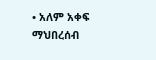• አለም አቀፍ ማህበረሰብ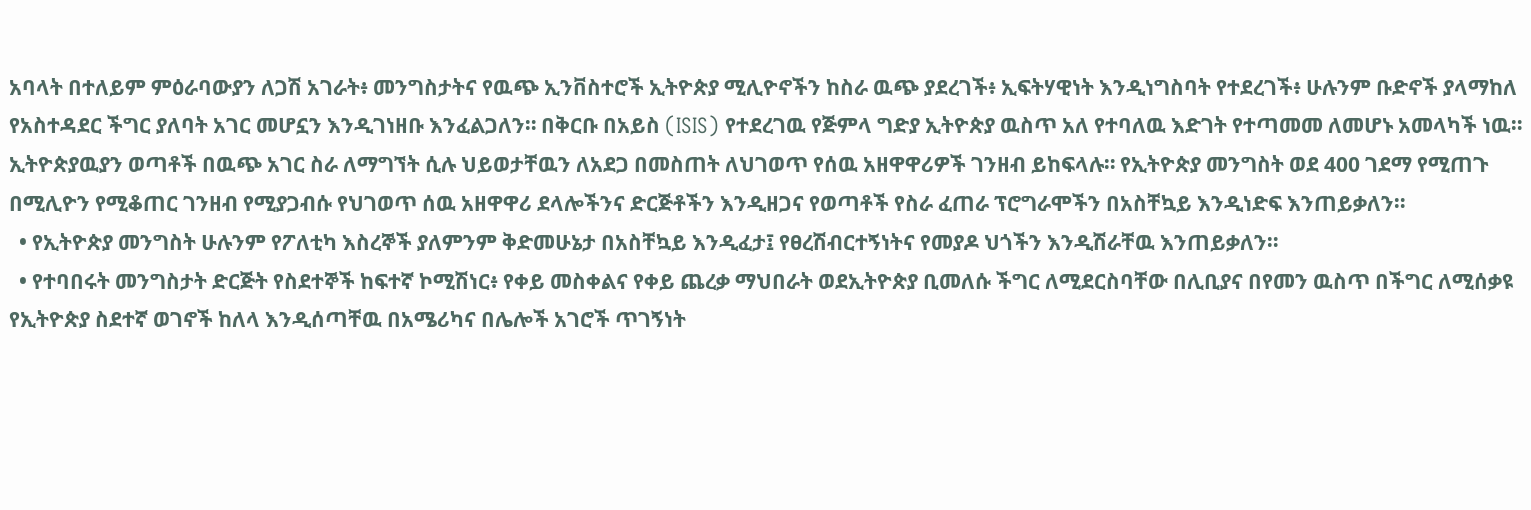አባላት በተለይም ምዕራባውያን ለጋሽ አገራት፥ መንግስታትና የዉጭ ኢንቨስተሮች ኢትዮጵያ ሚሊዮኖችን ከስራ ዉጭ ያደረገች፥ ኢፍትሃዊነት እንዲነግስባት የተደረገች፥ ሁሉንም ቡድኖች ያላማከለ የአስተዳደር ችግር ያለባት አገር መሆኗን እንዲገነዘቡ እንፈልጋለን። በቅርቡ በአይስ (ISIS) የተደረገዉ የጅምላ ግድያ ኢትዮጵያ ዉስጥ አለ የተባለዉ እድገት የተጣመመ ለመሆኑ አመላካች ነዉ። ኢትዮጵያዉያን ወጣቶች በዉጭ አገር ስራ ለማግኘት ሲሉ ህይወታቸዉን ለአደጋ በመስጠት ለህገወጥ የሰዉ አዘዋዋሪዎች ገንዘብ ይከፍላሉ። የኢትዮጵያ መንግስት ወደ 400 ገደማ የሚጠጉ በሚሊዮን የሚቆጠር ገንዘብ የሚያጋብሱ የህገወጥ ሰዉ አዘዋዋሪ ደላሎችንና ድርጅቶችን እንዲዘጋና የወጣቶች የስራ ፈጠራ ፕሮግራሞችን በአስቸኳይ እንዲነድፍ እንጠይቃለን።
  • የኢትዮጵያ መንግስት ሁሉንም የፖለቲካ እስረኞች ያለምንም ቅድመሁኔታ በአስቸኳይ እንዲፈታ፤ የፀረሽብርተኝነትና የመያዶ ህጎችን እንዲሽራቸዉ እንጠይቃለን።
  • የተባበሩት መንግስታት ድርጅት የስደተኞች ከፍተኛ ኮሚሽነር፥ የቀይ መስቀልና የቀይ ጨረቃ ማህበራት ወደኢትዮጵያ ቢመለሱ ችግር ለሚደርስባቸው በሊቢያና በየመን ዉስጥ በችግር ለሚሰቃዩ የኢትዮጵያ ስደተኛ ወገኖች ከለላ እንዲሰጣቸዉ በአሜሪካና በሌሎች አገሮች ጥገኝነት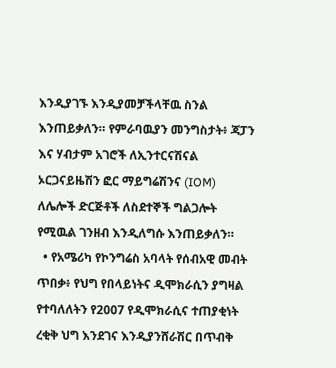እንዲያገኙ እንዲያመቻችላቸዉ ስንል እንጠይቃለን። የምራባዉያን መንግስታት፥ ጃፓን እና ሃብታም አገሮች ለኢንተርናሽናል ኦርጋናይዜሽን ፎር ማይግሬሽንና (IOM) ለሌሎች ድርጅቶች ለስደተኞች ግልጋሎት የሚዉል ገንዘብ እንዲለግሱ እንጠይቃለን።
  • የአሜሪካ የኮንግሬስ አባላት የሰብአዊ መብት ጥበቃ፥ የህግ የበላይነትና ዲሞክራሲን ያግዛል የተባለለትን የ2007 የዲሞክራሲና ተጠያቂነት ረቂቅ ህግ እንደገና እንዲያንሸራሽር በጥብቅ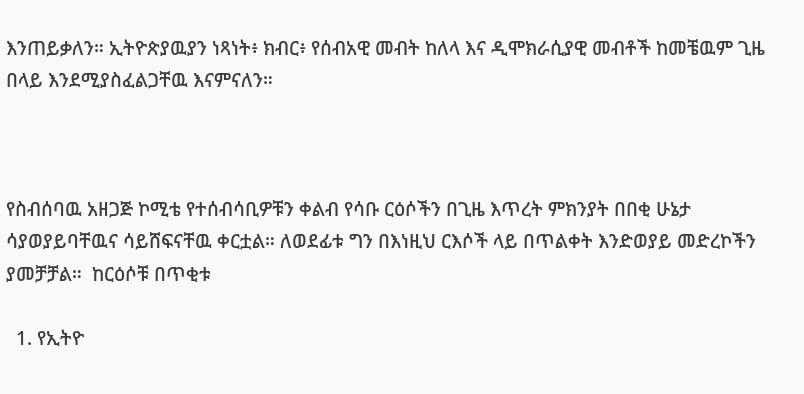እንጠይቃለን። ኢትዮጵያዉያን ነጻነት፥ ክብር፥ የሰብአዊ መብት ከለላ እና ዲሞክራሲያዊ መብቶች ከመቼዉም ጊዜ በላይ እንደሚያስፈልጋቸዉ እናምናለን።



የስብሰባዉ አዘጋጅ ኮሚቴ የተሰብሳቢዎቹን ቀልብ የሳቡ ርዕሶችን በጊዜ እጥረት ምክንያት በበቂ ሁኔታ ሳያወያይባቸዉና ሳይሸፍናቸዉ ቀርቷል። ለወደፊቱ ግን በእነዚህ ርእሶች ላይ በጥልቀት እንድወያይ መድረኮችን ያመቻቻል።  ከርዕሶቹ በጥቂቱ

  1. የኢትዮ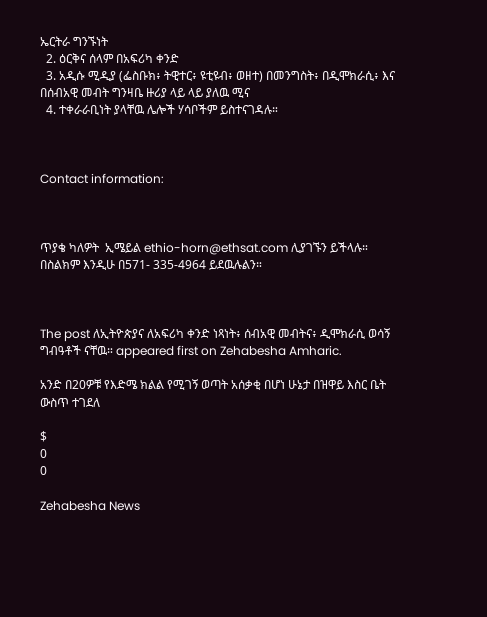ኤርትራ ግንኙነት
  2. ዕርቅና ሰላም በአፍሪካ ቀንድ
  3. አዲሱ ሚዲያ (ፌስቡክ፥ ትዊተር፥ ዩቲዩብ፥ ወዘተ) በመንግስት፥ በዲሞክራሲ፥ እና በሰብአዊ መብት ግንዛቤ ዙሪያ ላይ ላይ ያለዉ ሚና
  4. ተቀራራቢነት ያላቸዉ ሌሎች ሃሳቦችም ይስተናገዳሉ።



Contact information:



ጥያቄ ካለዎት  ኢሜይል ethio-horn@ethsat.com ሊያገኙን ይችላሉ። በስልክም እንዲሁ በ571- 335-4964 ይደዉሉልን።



The post ለኢትዮጵያና ለአፍሪካ ቀንድ ነጻነት፥ ሰብአዊ መብትና፥ ዲሞክራሲ ወሳኝ ግብዓቶች ናቸዉ። appeared first on Zehabesha Amharic.

አንድ በ20ዎቹ የእድሜ ክልል የሚገኝ ወጣት አሰቃቂ በሆነ ሁኔታ በዝዋይ እስር ቤት ውስጥ ተገደለ

$
0
0

Zehabesha News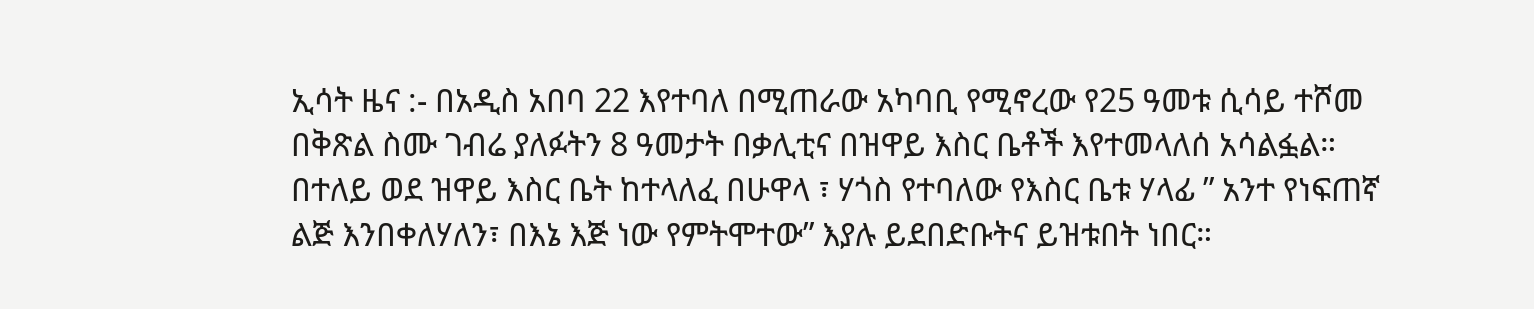ኢሳት ዜና :- በአዲስ አበባ 22 እየተባለ በሚጠራው አካባቢ የሚኖረው የ25 ዓመቱ ሲሳይ ተሾመ በቅጽል ስሙ ገብሬ ያለፉትን 8 ዓመታት በቃሊቲና በዝዋይ እስር ቤቶች እየተመላለሰ አሳልፏል።
በተለይ ወደ ዝዋይ እስር ቤት ከተላለፈ በሁዋላ ፣ ሃጎስ የተባለው የእስር ቤቱ ሃላፊ ” አንተ የነፍጠኛ ልጅ እንበቀለሃለን፣ በእኔ እጅ ነው የምትሞተው” እያሉ ይደበድቡትና ይዝቱበት ነበር።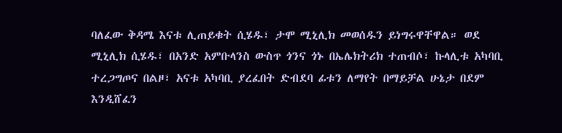ባለፈው ቅዳሜ እናቱ ሊጠይቁት ሲሄዱ፣ ታሞ ሚኒሊክ መወሰዱን ይነግሩዋቸዋል። ወደ ሚኒሊክ ሲሄዱ፣ በአንድ አምቡላንስ ውስጥ ጎንና ጎኑ በኤሌክትሪክ ተጠብሶ፣ ኩላሊቱ አካባቢ ተረጋግጦና በልዞ፣ አናቱ አካባቢ ያረፈበት ድብደባ ፊቱን ለማየት በማይቻል ሁኔታ በደም እንዲሸፈን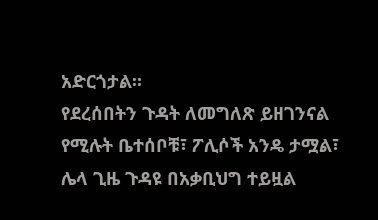አድርጎታል።
የደረሰበትን ጉዳት ለመግለጽ ይዘገንናል የሚሉት ቤተሰቦቹ፣ ፖሊሶች አንዴ ታሟል፣ ሌላ ጊዜ ጉዳዩ በአቃቢህግ ተይዟል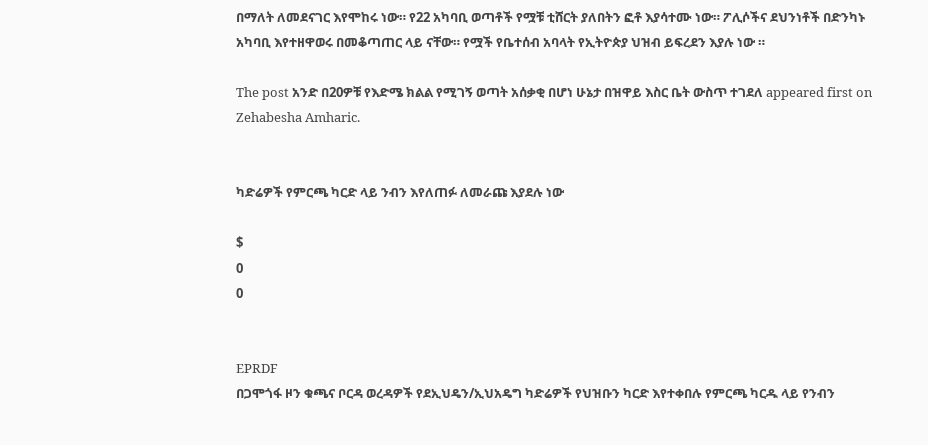በማለት ለመደናገር እየሞከሩ ነው። የ22 አካባቢ ወጣቶች የሟቹ ቲሸርት ያለበትን ፎቶ እያሳተሙ ነው። ፖሊሶችና ደህንነቶች በድንካኑ አካባቢ እየተዘዋወሩ በመቆጣጠር ላይ ናቸው። የሟች የቤተሰብ አባላት የኢትዮጵያ ህዝብ ይፍረደን እያሉ ነው ።

The post አንድ በ20ዎቹ የእድሜ ክልል የሚገኝ ወጣት አሰቃቂ በሆነ ሁኔታ በዝዋይ እስር ቤት ውስጥ ተገደለ appeared first on Zehabesha Amharic.


ካድሬዎች የምርጫ ካርድ ላይ ንብን እየለጠፉ ለመራጩ እያደሉ ነው

$
0
0


EPRDF
በጋሞጎፋ ዞን ቁጫና ቦርዳ ወረዳዎች የደኢህዴን/ኢህአዴግ ካድሬዎች የህዝቡን ካርድ እየተቀበሉ የምርጫ ካርዱ ላይ የንብን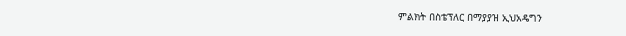ምልክት በስቴፕለር በማያያዝ ኢህአዴግን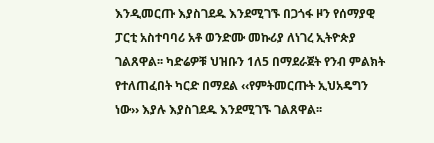እንዲመርጡ እያስገደዱ እንደሚገኙ በጋጎፋ ዞን የሰማያዊ ፓርቲ አስተባባሪ አቶ ወንድሙ መኩሪያ ለነገረ ኢትዮጵያ ገልጸዋል፡፡ ካድሬዎቹ ህዝቡን 1ለ5 በማደራጀት የንብ ምልክት የተለጠፈበት ካርድ በማደል ‹‹የምትመርጡት ኢህአዴግን ነው›› እያሉ እያስገደዱ እንደሚገኙ ገልጸዋል፡፡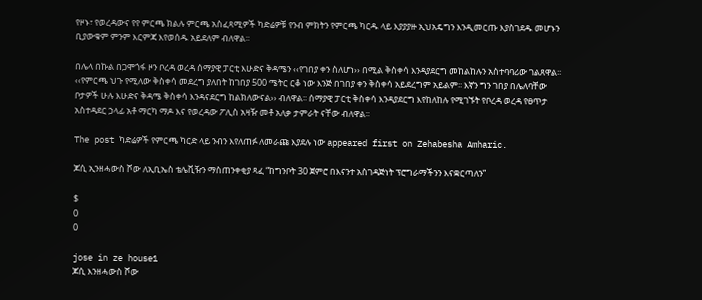የዞኑ፣ የወረዳውና የየ ምርጫ ክልሉ ምርጫ አስፈጻሚዎች ካድሬዎቹ የንብ ምክትን የምርጫ ካርዱ ላይ እያያያዙ ኢህአዴግን እንዲመርጡ እያስገደዱ መሆኑን ቢያውቁም ምንም እርምጃ እየወሰዱ አይደለም ብለዋል፡፡

በሌላ በኩል በጋሞጎፋ ዞን ቦረዳ ወረዳ ሰማያዊ ፓርቲ እሁድና ቅዳሜን ‹‹የገበያ ቀን ስለሆነ›› በሚል ቅስቀሳ እንዳያደርግ መከልከሉን አስተባባሪው ገልጸዋል፡፡ ‹‹የምርጫ ህጉ የሚለው ቅስቀሳ መደረግ ያለበት ከገበያ 500 ሜትር ርቆ ነው እንጅ በገበያ ቀን ቅስቀሳ አይደረግም አይልም፡፡ እኛን ግን ገበያ በሌለባቸው ቦታዎች ሁሉ እሁድና ቅዳሜ ቅስቀሳ እንዳናደርግ ከልክለውናል›› ብለዋል፡፡ ሰማያዊ ፓርቲ ቅስቀሳ እንዳያደርግ እየከለከሉ የሚገኙት የቦረዳ ወረዳ የፀጥታ አስተዳደር ኃላፊ አቶ ማርካ ማዶ እና የወረዳው ፖሊስ አዛዥ መቶ አለቃ ታምራት ናቸው ብለዋል፡፡

The post ካድሬዎች የምርጫ ካርድ ላይ ንብን እየለጠፉ ለመራጩ እያደሉ ነው appeared first on Zehabesha Amharic.

ጆሲ ኢንዘሓውስ ሾው ለኢቢኤስ ቴሌቪዥን ማስጠንቀቂያ ጻፈ “ከግንቦት 30 ጀምሮ በእናንተ አስገዳጅነት ፕሮግራማችንን እናቋርጣለን”

$
0
0

jose in ze house1
ጆሲ እንዘሓውስ ሾው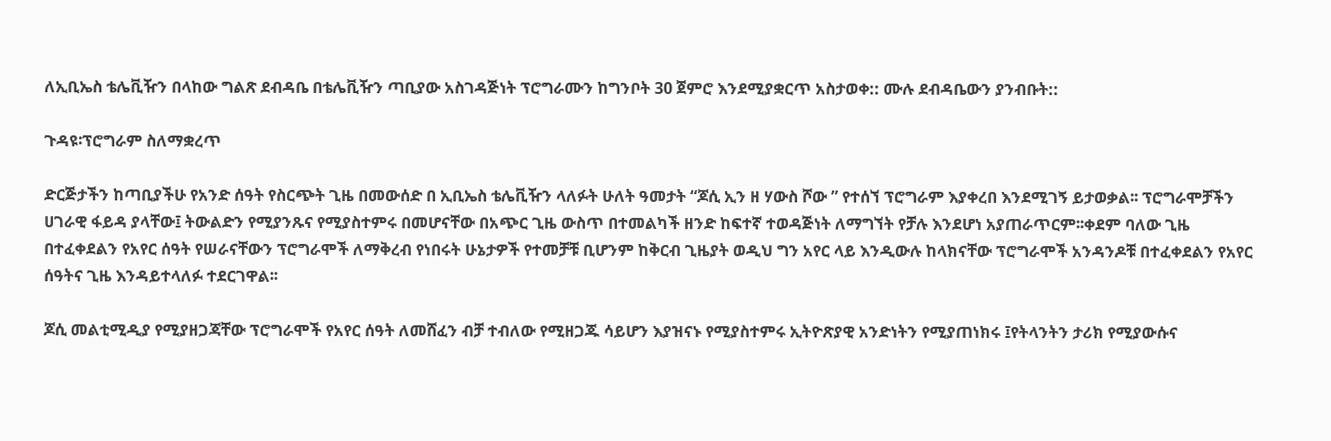ለኢቢኤስ ቴሌቪዥን በላከው ግልጽ ደብዳቤ በቴሌቪዥን ጣቢያው አስገዳጅነት ፕሮግራሙን ከግንቦት 30 ጀምሮ እንደሚያቋርጥ አስታወቀ:: ሙሉ ደብዳቤውን ያንብቡት::

ጉዳዩ፡ፕሮግራም ስለማቋረጥ

ድርጅታችን ከጣቢያችሁ የአንድ ሰዓት የስርጭት ጊዜ በመውሰድ በ ኢቢኤስ ቴሌቪዥን ላለፉት ሁለት ዓመታት “ጆሲ ኢን ዘ ሃውስ ሾው ” የተሰኘ ፕሮግራም እያቀረበ እንደሚገኝ ይታወቃል፡፡ ፕሮግራሞቻችን ሀገራዊ ፋይዳ ያላቸው፤ ትውልድን የሚያንጹና የሚያስተምሩ በመሆናቸው በአጭር ጊዜ ውስጥ በተመልካች ዘንድ ከፍተኛ ተወዳጅነት ለማግኘት የቻሉ እንደሆነ አያጠራጥርም፡፡ቀደም ባለው ጊዜ በተፈቀደልን የአየር ሰዓት የሠራናቸውን ፕሮግራሞች ለማቅረብ የነበሩት ሁኔታዎች የተመቻቹ ቢሆንም ከቅርብ ጊዜያት ወዲህ ግን አየር ላይ እንዲውሉ ከላክናቸው ፕሮግራሞች አንዳንዶቹ በተፈቀደልን የአየር ሰዓትና ጊዜ እንዳይተላለፉ ተደርገዋል፡፡

ጆሲ መልቲሚዲያ የሚያዘጋጃቸው ፕሮግራሞች የአየር ሰዓት ለመሸፈን ብቻ ተብለው የሚዘጋጁ ሳይሆን እያዝናኑ የሚያስተምሩ ኢትዮጽያዊ አንድነትን የሚያጠነክሩ ፤የትላንትን ታሪክ የሚያውሱና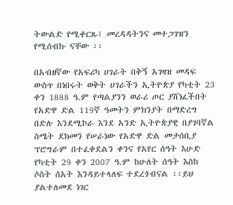ትውልድ የሚቀርጹ፤ መረዳዳትንና መተጋገዝን የሚሰብኩ ናቸው ፡፡

በአብዘኛው የአፍሪካ ሀገራት በቅኝ አገዛዝ መዳፍ ውስጥ በነበሩት ወቅት ሀገራችን ኢትዮጵያ የካቲት 23 ቀን 1888 ዓ.ም የጣልያንን ወራሪ ጦር ያሸነፈችበት የአድዋ ድል 119ኛ ዓመትን ምክንያት በማድረግ በድሉ እንደሚኮራ እንደ አንድ ኢትዮጵያዊ በያገባኛል ስሜት ደክመን የሠራነው የአድዋ ድል መታሰቢያ ፕሮግራም በተፈቀደልን ቀንና የአየር ሰዓት እሁድ የካቲት 29 ቀን 2007 ዓ.ም ከሁለት ሰዓት እስከ ሶስት ሰአት እንዳይተላለፍ ተደረጎብናል ፡፡ይህ ያልተለመደ ነገር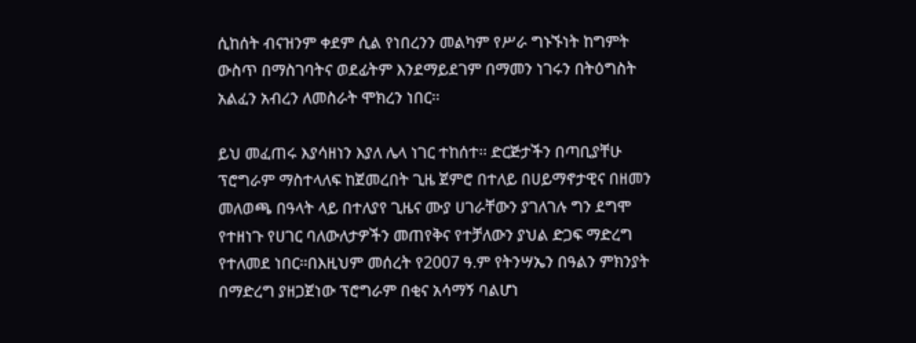ሲከሰት ብናዝንም ቀደም ሲል የነበረንን መልካም የሥራ ግኑኙነት ከግምት ውስጥ በማስገባትና ወደፊትም እንደማይደገም በማመን ነገሩን በትዕግስት አልፈን አብረን ለመስራት ሞክረን ነበር፡፡

ይህ መፈጠሩ እያሳዘነን እያለ ሌላ ነገር ተከሰተ፡፡ ድርጅታችን በጣቢያቸሁ ፕሮግራም ማስተላለፍ ከጀመረበት ጊዜ ጀምሮ በተለይ በሀይማኖታዊና በዘመን መለወጫ በዓላት ላይ በተለያየ ጊዜና ሙያ ሀገራቸውን ያገለገሉ ግን ደግሞ የተዘነጉ የሀገር ባለውለታዎችን መጠየቅና የተቻለውን ያህል ድጋፍ ማድረግ የተለመደ ነበር፡፡በእዚህም መሰረት የ2007 ዓ.ም የትንሣኤን በዓልን ምክንያት በማድረግ ያዘጋጀነው ፕሮግራም በቂና አሳማኝ ባልሆነ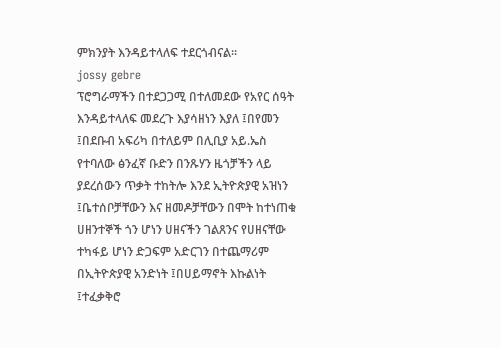ምክንያት እንዳይተላለፍ ተደርጎብናል፡፡
jossy gebre
ፕሮግራማችን በተደጋጋሚ በተለመደው የአየር ሰዓት እንዳይተላለፍ መደረጉ እያሳዘነን እያለ ፤በየመን ፤በደቡብ አፍሪካ በተለይም በሊቢያ አይ.ኤስ የተባለው ፅንፈኛ ቡድን በንጹሃን ዜጎቻችን ላይ ያደረሰውን ጥቃት ተከትሎ እንደ ኢትዮጵያዊ አዝነን ፤ቤተሰቦቻቸውን እና ዘመዶቻቸውን በሞት ከተነጠቁ ሀዘንተኞች ጎን ሆነን ሀዘናችን ገልጸንና የሀዘናቸው ተካፋይ ሆነን ድጋፍም አድርገን በተጨማሪም በኢትዮጵያዊ አንድነት ፤በሀይማኖት እኩልነት ፤ተፈቃቅሮ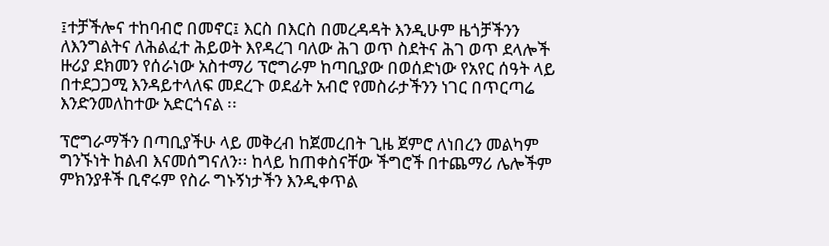፤ተቻችሎና ተከባብሮ በመኖር፤ እርስ በእርስ በመረዳዳት እንዲሁም ዜጎቻችንን ለእንግልትና ለሕልፈተ ሕይወት እየዳረገ ባለው ሕገ ወጥ ስደትና ሕገ ወጥ ደላሎች ዙሪያ ደክመን የሰራነው አስተማሪ ፕሮግራም ከጣቢያው በወሰድነው የአየር ሰዓት ላይ በተደጋጋሚ እንዳይተላለፍ መደረጉ ወደፊት አብሮ የመስራታችንን ነገር በጥርጣሬ እንድንመለከተው አድርጎናል ፡፡

ፕሮግራማችን በጣቢያችሁ ላይ መቅረብ ከጀመረበት ጊዜ ጀምሮ ለነበረን መልካም ግንኙነት ከልብ እናመሰግናለን፡፡ ከላይ ከጠቀስናቸው ችግሮች በተጨማሪ ሌሎችም ምክንያቶች ቢኖሩም የስራ ግኑኝነታችን እንዲቀጥል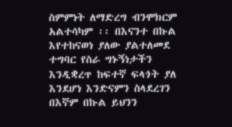ስምምነት ለማድረግ ብንሞክርም አልተሳካም ፡፡ በእናንተ በኩል እየተከናወነ ያለው ያልተለመደ ተግባር የስራ ግኑኝነታችን እንዲቋረጥ ከፍተኛ ፍላጎት ያለ እንደሆነ እንድናምን ስላደረገን በእኛም በኩል ይህንን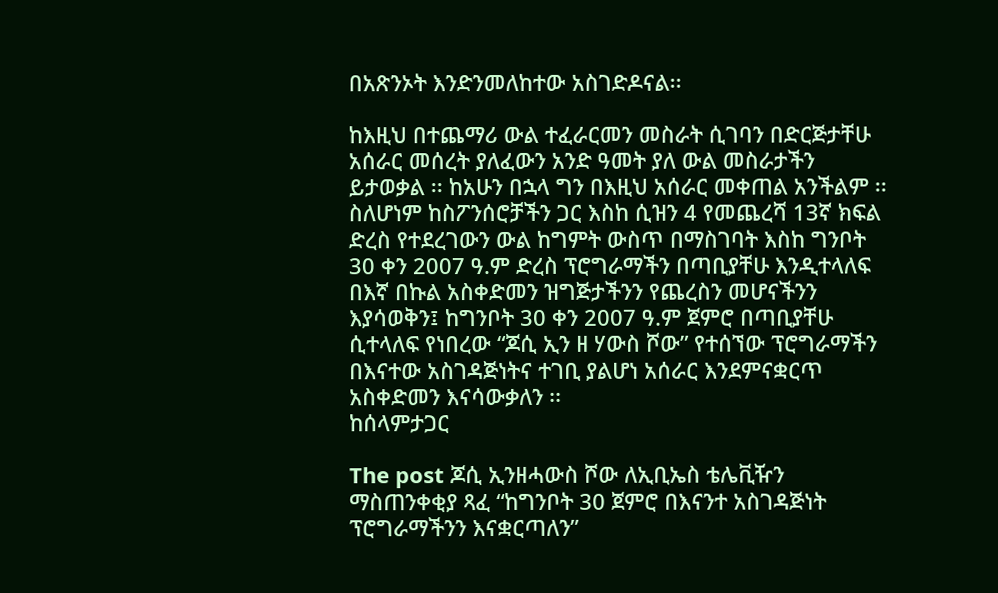በአጽንኦት እንድንመለከተው አስገድዶናል፡፡

ከእዚህ በተጨማሪ ውል ተፈራርመን መስራት ሲገባን በድርጅታቸሁ አሰራር መሰረት ያለፈውን አንድ ዓመት ያለ ውል መስራታችን ይታወቃል ፡፡ ከአሁን በኋላ ግን በእዚህ አሰራር መቀጠል አንችልም ፡፡ ስለሆነም ከስፖንሰሮቻችን ጋር እስከ ሲዝን 4 የመጨረሻ 13ኛ ክፍል ድረስ የተደረገውን ውል ከግምት ውስጥ በማስገባት እስከ ግንቦት 30 ቀን 2007 ዓ.ም ድረስ ፕሮግራማችን በጣቢያቸሁ እንዲተላለፍ በእኛ በኩል አስቀድመን ዝግጅታችንን የጨረስን መሆናችንን እያሳወቅን፤ ከግንቦት 30 ቀን 2007 ዓ.ም ጀምሮ በጣቢያቸሁ ሲተላለፍ የነበረው “ጆሲ ኢን ዘ ሃውስ ሾው” የተሰኘው ፕሮግራማችን በእናተው አስገዳጅነትና ተገቢ ያልሆነ አሰራር እንደምናቋርጥ አስቀድመን እናሳውቃለን ፡፡
ከሰላምታጋር

The post ጆሲ ኢንዘሓውስ ሾው ለኢቢኤስ ቴሌቪዥን ማስጠንቀቂያ ጻፈ “ከግንቦት 30 ጀምሮ በእናንተ አስገዳጅነት ፕሮግራማችንን እናቋርጣለን”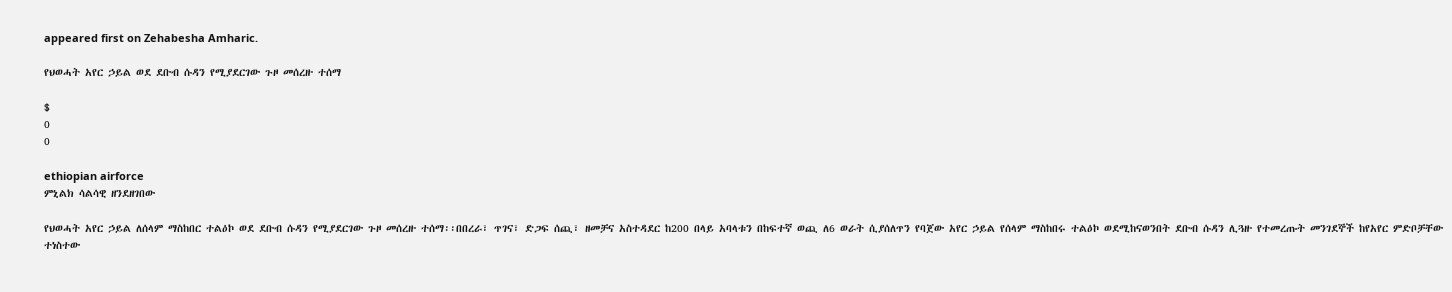appeared first on Zehabesha Amharic.

የህወሓት አየር ኃይል ወደ ደቡብ ሱዳን የሚያደርገው ጉዞ መሰረዙ ተሰማ

$
0
0

ethiopian airforce
ምኒልክ ሳልሳዊ ዘንደዘገበው

የህወሓት አየር ኃይል ለሰላም ማስከበር ተልዕኮ ወደ ደቡብ ሱዳን የሚያደርገው ጉዞ መሰረዙ ተሰማ፡፡በበረራ፣ ጥገና፣ ድጋፍ ሰጪ፣ ዘመቻና አስተዳደር ከ200 በላይ አባላቱን በከፍተኛ ወጪ ለ6 ወራት ሲያሰለጥን የባጀው አየር ኃይል የሰላም ማስከበሩ ተልዕኮ ወደሚከናወንበት ደቡብ ሱዳን ሊጓዙ የተመረጡት መንገደኞች ከየአየር ምድቦቻቸው ተነስተው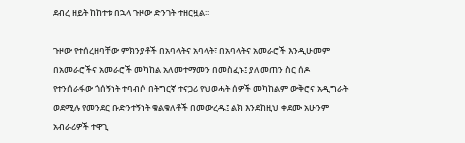ደብረ ዘይት ከከተቱ በኋላ ጉዞው ድንገት ተዘርዟል፡፡

ጉዞው የተሰረዘባቸው ምክንያቶች በአባላትና አባላት፣ በአባላትና አመራሮች እንዲሁመም በአመራሮችና አመራሮች መካከል አለመተማመን በመስፈኑ፤ ያለመጠን ስር ሰዶ የተንሰራፋው ጎሰኝነት ተባብሶ በትግርኛ ተናጋሪ የህወሓት ሰዎች መካከልም ውቅሮና አዲግራት ወደሚሉ የመንደር ቡድንተኝነት ቁልቁለቶች በመውረዱ፤ ልክ እንደከዚህ ቀደሙ አሁንም አብራሪዎች ተዋጊ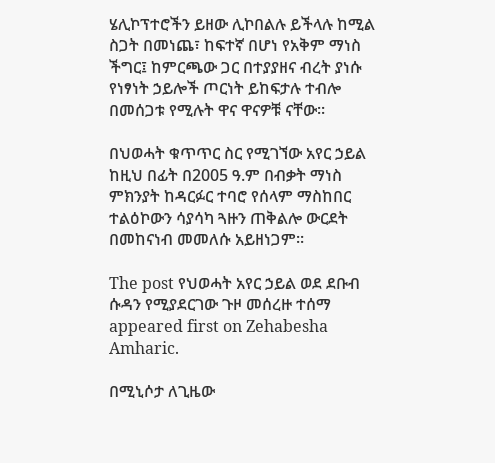ሄሊኮፕተሮችን ይዘው ሊኮበልሉ ይችላሉ ከሚል ስጋት በመነጨ፣ ከፍተኛ በሆነ የአቅም ማነስ ችግር፤ ከምርጫው ጋር በተያያዘና ብረት ያነሱ የነፃነት ኃይሎች ጦርነት ይከፍታሉ ተብሎ በመሰጋቱ የሚሉት ዋና ዋናዎቹ ናቸው፡፡

በህወሓት ቁጥጥር ስር የሚገኘው አየር ኃይል ከዚህ በፊት በ2005 ዓ.ም በብቃት ማነስ ምክንያት ከዳርፉር ተባሮ የሰላም ማስከበር ተልዕኮውን ሳያሳካ ጓዙን ጠቅልሎ ውርደት በመከናነብ መመለሱ አይዘነጋም፡፡

The post የህወሓት አየር ኃይል ወደ ደቡብ ሱዳን የሚያደርገው ጉዞ መሰረዙ ተሰማ appeared first on Zehabesha Amharic.

በሚኒሶታ ለጊዜው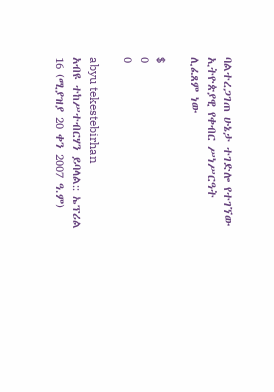ባልተረጋገጠ ሁኔታ ተገድሎ የተገኘው ኢትዮጵያዊ የቀብር ሥነሥርዓት ሊፈጸም ነው

$
0
0

abyu tekestebirhan
አብዩ ተከሥተብርሃን ይባላል:: ኤፕሪል 16 (ሚያዝያ 20 ቀን 2007 ዓ.ም)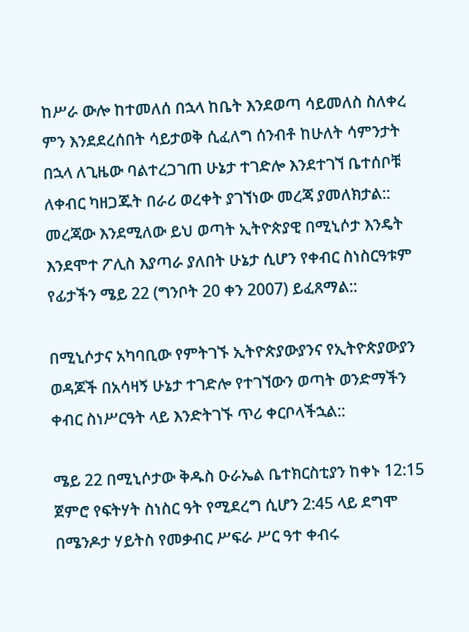ከሥራ ውሎ ከተመለሰ በኋላ ከቤት እንደወጣ ሳይመለስ ስለቀረ ምን እንደደረሰበት ሳይታወቅ ሲፈለግ ሰንብቶ ከሁለት ሳምንታት በኋላ ለጊዜው ባልተረጋገጠ ሁኔታ ተገድሎ እንደተገኘ ቤተሰቦቹ ለቀብር ካዘጋጁት በራሪ ወረቀት ያገኘነው መረጃ ያመለክታል:: መረጃው እንደሚለው ይህ ወጣት ኢትዮጵያዊ በሚኒሶታ እንዴት እንደሞተ ፖሊስ እያጣራ ያለበት ሁኔታ ሲሆን የቀብር ስነስርዓቱም የፊታችን ሜይ 22 (ግንቦት 20 ቀን 2007) ይፈጸማል::

በሚኒሶታና አካባቢው የምትገኙ ኢትዮጵያውያንና የኢትዮጵያውያን ወዳጆች በአሳዛኝ ሁኔታ ተገድሎ የተገኘውን ወጣት ወንድማችን ቀብር ስነሥርዓት ላይ እንድትገኙ ጥሪ ቀርቦላችኋል::

ሜይ 22 በሚኒሶታው ቅዱስ ዑራኤል ቤተክርስቲያን ከቀኑ 12:15 ጀምሮ የፍትሃት ስነስር ዓት የሚደረግ ሲሆን 2:45 ላይ ደግሞ በሜንዶታ ሃይትስ የመቃብር ሥፍራ ሥር ዓተ ቀብሩ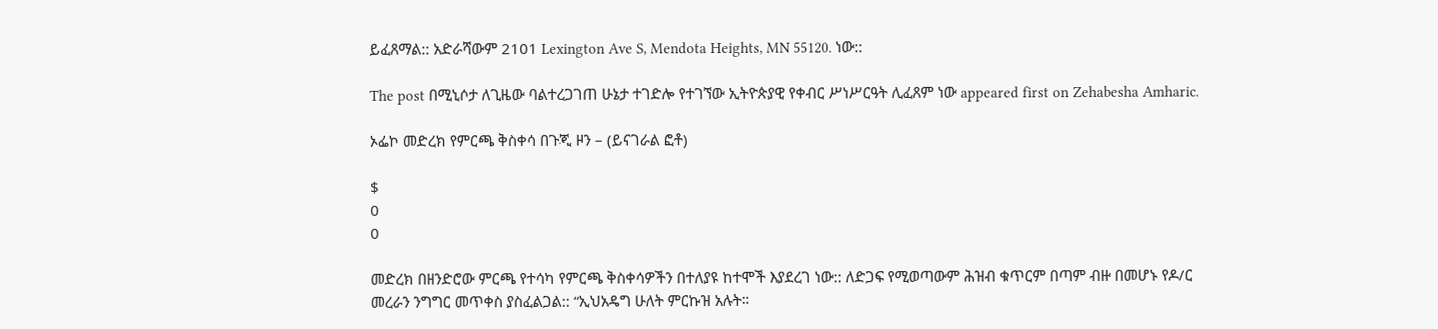ይፈጸማል:: አድራሻውም 2101 Lexington Ave S, Mendota Heights, MN 55120. ነው::

The post በሚኒሶታ ለጊዜው ባልተረጋገጠ ሁኔታ ተገድሎ የተገኘው ኢትዮጵያዊ የቀብር ሥነሥርዓት ሊፈጸም ነው appeared first on Zehabesha Amharic.

ኦፌኮ መድረክ የምርጫ ቅስቀሳ በጉጂ ዞን – (ይናገራል ፎቶ)

$
0
0

መድረክ በዘንድሮው ምርጫ የተሳካ የምርጫ ቅስቀሳዎችን በተለያዩ ከተሞች እያደረገ ነው:: ለድጋፍ የሚወጣውም ሕዝብ ቁጥርም በጣም ብዙ በመሆኑ የዶ/ር መረራን ንግግር መጥቀስ ያስፈልጋል:: “ኢህአዴግ ሁለት ምርኩዝ አሉት።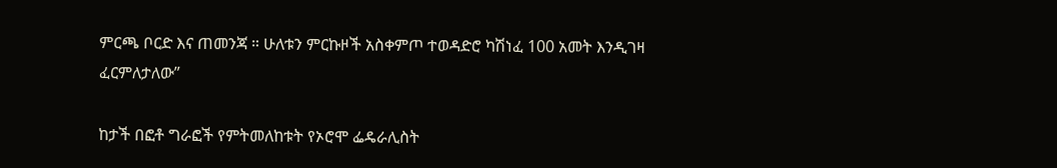ምርጫ ቦርድ እና ጠመንጃ ። ሁለቱን ምርኩዞች አስቀምጦ ተወዳድሮ ካሽነፈ 100 አመት እንዲገዛ ፈርምለታለው”

ከታች በፎቶ ግራፎች የምትመለከቱት የኦሮሞ ፌዴራሊስት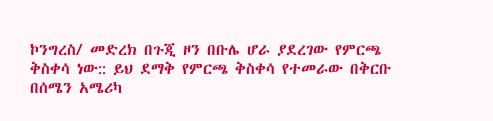ኮንግረስ/ መድረክ በጉጂ ዞን በቡሌ ሆራ ያደረገው የምርጫ ቅስቀሳ ነው:: ይህ ደማቅ የምርጫ ቅስቀሳ የተመራው በቅርቡ በሰሜን አሜሪካ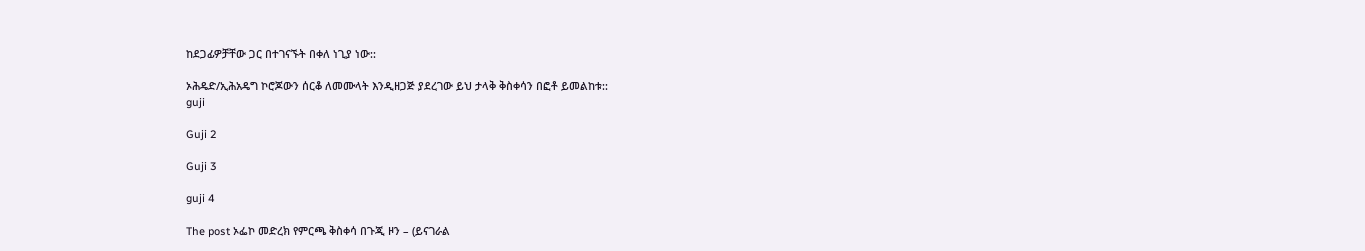ከደጋፊዎቻቸው ጋር በተገናኙት በቀለ ነጊያ ነው::

ኦሕዴድ/ኢሕአዴግ ኮሮጆውን ሰርቆ ለመሙላት እንዲዘጋጅ ያደረገው ይህ ታላቅ ቅስቀሳን በፎቶ ይመልከቱ::
guji

Guji 2

Guji 3

guji 4

The post ኦፌኮ መድረክ የምርጫ ቅስቀሳ በጉጂ ዞን – (ይናገራል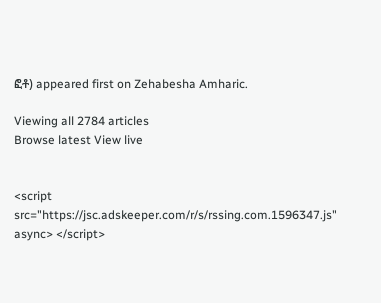ፎቶ) appeared first on Zehabesha Amharic.

Viewing all 2784 articles
Browse latest View live


<script src="https://jsc.adskeeper.com/r/s/rssing.com.1596347.js" async> </script>